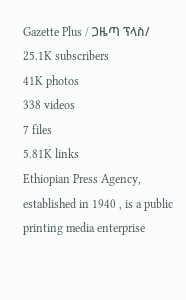Gazette Plus / ጋዜጣ ፕላስ/
25.1K subscribers
41K photos
338 videos
7 files
5.81K links
Ethiopian Press Agency, established in 1940 , is a public printing media enterprise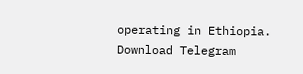operating in Ethiopia.
Download Telegram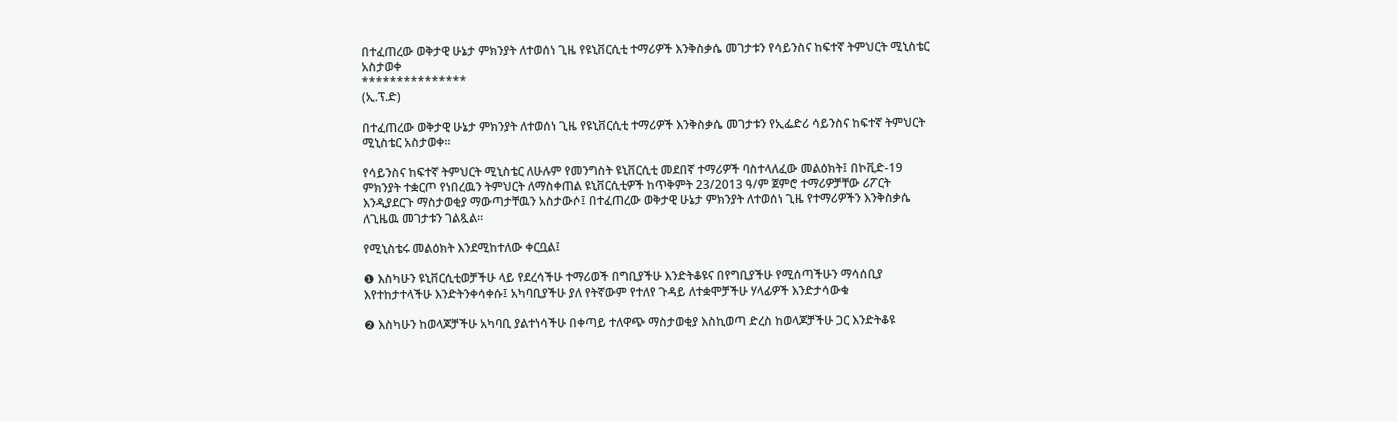በተፈጠረው ወቅታዊ ሁኔታ ምክንያት ለተወሰነ ጊዜ የዩኒቨርሲቲ ተማሪዎች እንቅስቃሴ መገታቱን የሳይንስና ከፍተኛ ትምህርት ሚኒስቴር አስታወቀ
***************
(ኢ.ፕ.ድ)

በተፈጠረው ወቅታዊ ሁኔታ ምክንያት ለተወሰነ ጊዜ የዩኒቨርሲቲ ተማሪዎች እንቅስቃሴ መገታቱን የኢፌድሪ ሳይንስና ከፍተኛ ትምህርት ሚኒስቴር አስታወቀ።

የሳይንስና ከፍተኛ ትምህርት ሚኒስቴር ለሁሉም የመንግስት ዩኒቨርሲቲ መደበኛ ተማሪዎች ባስተላለፈው መልዕክት፤ በኮቪድ-19 ምክንያት ተቋርጦ የነበረዉን ትምህርት ለማስቀጠል ዩኒቨርሲቲዎች ከጥቅምት 23/2013 ዓ/ም ጀምሮ ተማሪዎቻቸው ሪፖርት እንዲያደርጉ ማስታወቂያ ማውጣታቸዉን አስታውሶ፤ በተፈጠረው ወቅታዊ ሁኔታ ምክንያት ለተወሰነ ጊዜ የተማሪዎችን እንቅስቃሴ ለጊዜዉ መገታቱን ገልጿል።

የሚኒስቴሩ መልዕክት እንደሚከተለው ቀርቧል፤

❶ እስካሁን ዩኒቨርሲቲወቻችሁ ላይ የደረሳችሁ ተማሪወች በግቢያችሁ እንድትቆዩና በየግቢያችሁ የሚሰጣችሁን ማሳሰቢያ እየተከታተላችሁ እንድትንቀሳቀሱ፤ አካባቢያችሁ ያለ የትኛውም የተለየ ጉዳይ ለተቋሞቻችሁ ሃላፊዎች እንድታሳውቁ

❷ እስካሁን ከወላጆቻችሁ አካባቢ ያልተነሳችሁ በቀጣይ ተለዋጭ ማስታወቂያ እስኪወጣ ድረስ ከወላጆቻችሁ ጋር እንድትቆዩ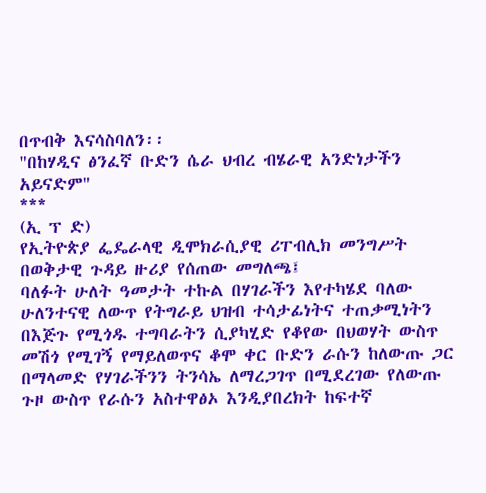በጥብቅ እናሳስባለን፡፡
"በከሃዲና ፅንፈኛ ቡድን ሴራ ህብረ ብሄራዊ አንድነታችን አይናድም"
***
(ኢ ፕ ድ)
የኢትዮጵያ ፌዴራላዊ ዲሞክራሲያዊ ሪፐብሊክ መንግሥት በወቅታዊ ጉዳይ ዙሪያ የሰጠው መግለጫ፤
ባለፉት ሁለት ዓመታት ተኩል በሃገራችን እየተካሄደ ባለው ሁለንተናዊ ለውጥ የትግራይ ህዝብ ተሳታፊነትና ተጠቃሚነትን በእጅጉ የሚጎዱ ተግባራትን ሲያካሂድ የቆየው በህወሃት ውስጥ መሽጎ የሚገኝ የማይለወጥና ቆሞ ቀር ቡድን ራሱን ከለውጡ ጋር በማላመድ የሃገራችንን ትንሳኤ ለማረጋገጥ በሚደረገው የለውጡ ጉዞ ውስጥ የራሱን አስተዋፅኦ እንዲያበረክት ከፍተኛ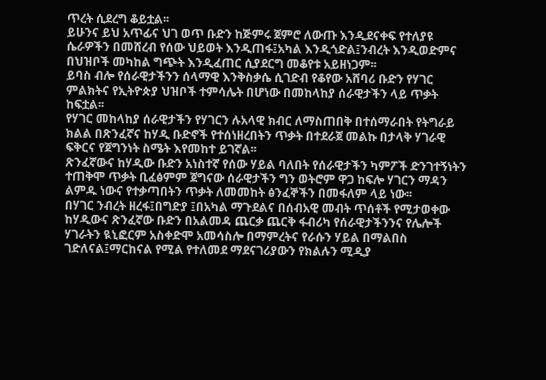ጥረት ሲደረግ ቆይቷል፡፡
ይሁንና ይህ አጥፊና ህገ ወጥ ቡድን ከጅምሩ ጀምሮ ለውጡ እንዲደናቀፍ የተለያዩ ሴራዎችን በመሸረብ የሰው ህይወት እንዲጠፋ፤አካል እንዲጎድል፤ንብረት እንዲወድምና በህዝቦች መካከል ግጭት እንዲፈጠር ሲያደርግ መቆየቱ አይዘነጋም፡፡
ይባስ ብሎ የሰራዊታችንን ሰላማዊ እንቅስቃሴ ሲገድብ የቆየው አሸባሪ ቡድን የሃገር ምልክትና የኢትዮጵያ ህዝቦች ተምሳሌት በሆነው በመከላከያ ሰራዊታችን ላይ ጥቃት ከፍቷል፡፡
የሃገር መከላከያ ሰራዊታችን የሃገርን ሉአላዊ ክብር ለማስጠበቅ በተሰማራበት የትግራይ ክልል በጽንፈኛና ከሃዲ ቡድኖች የተሰነዘረበትን ጥቃት በተደራጀ መልኩ በታላቅ ሃገራዊ ፍቅርና የጀግንነት ስሜት እየመከተ ይገኛል፡፡
ጽንፈኛውና ከሃዲው ቡድን አነስተኛ የሰው ሃይል ባለበት የሰራዊታችን ካምፖች ድንገተኝነትን ተጠቅሞ ጥቃት ቢፈፅምም ጀግናው ሰራዊታችን ግን ወትሮም ዋጋ ከፍሎ ሃገርን ማዳን ልምዱ ነውና የተቃጣበትን ጥቃት ለመመከት ፅንፈኞችን በመፋለም ላይ ነው፡፡
በሃገር ንብረት ዘረፋ፤በግድያ ፤በአካል ማጉደልና በሰብአዊ መብት ጥሰቶች የሚታወቀው ከሃዲውና ጽንፈኛው ቡድን በአልመዳ ጨርቃ ጨርቅ ፋብሪካ የሰራዊታችንንና የሌሎች ሃገራትን ዪኒፎርም አስቀድሞ አመሳስሎ በማምረትና የራሱን ሃይል በማልበስ ገድለናል፤ማርከናል የሚል የተለመደ ማደናገሪያውን የክልሉን ሚዲያ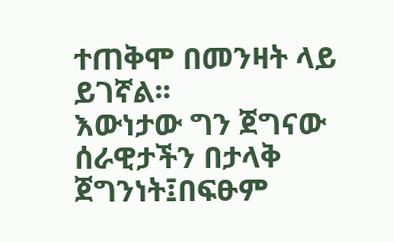ተጠቅሞ በመንዛት ላይ ይገኛል፡፡
እውነታው ግን ጀግናው ሰራዊታችን በታላቅ ጀግንነት፤በፍፁም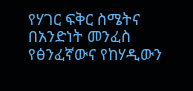የሃገር ፍቅር ስሜትና በአንድነት መንፈስ የፅንፈኛውና የከሃዲውን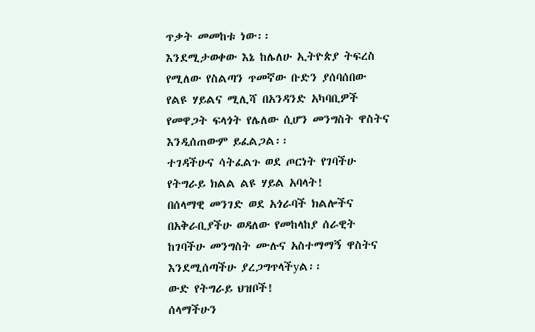ጥቃት መመከቱ ነው፡፡
እንደሚታወቀው እኔ ከሌለሁ ኢትዮጵያ ትፍረስ የሚለው የስልጣን ጥመኛው ቡድን ያሰባሰበው የልዩ ሃይልና ሚሊሻ በአንዳንድ አካባቢዎች የመዋጋት ፍላጎት የሌለው ሲሆን መንግስት ዋስትና እንዲሰጠውም ይፈልጋል፡፡
ተገዳችሁና ሳትፈልጉ ወደ ጦርነት የገባችሁ የትግራይ ክልል ልዩ ሃይል አባላት!
በሰላማዊ መንገድ ወደ አጎራባች ክልሎችና በአቅራቢያችሁ ወዳለው የመከላከያ ሰራዊት ከገባችሁ መንግስት ሙሉና አስተማማኝ ዋስትና እንደሚሰጣችሁ ያረጋግጥላችyል፡፡
ውድ የትግራይ ህዝቦች!
ሰላማችሁን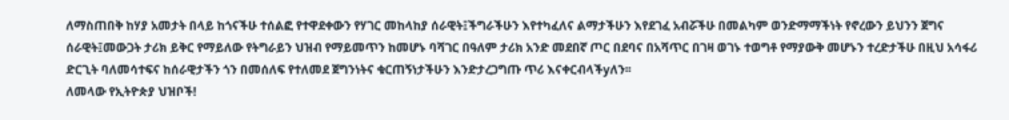ለማስጠበቅ ከሃያ አመታት በላይ ከጎናችሁ ተሰልፎ የተዋደቀውን የሃገር መከላከያ ሰራዊት፤ችግራችሁን እየተካፈለና ልማታችሁን እየደገፈ አብሯችሁ በመልካም ወንድማማችነት የኖረውን ይህንን ጀግና ሰራዊት፤መውጋት ታሪክ ይቅር የማይለው የትግራይን ህዝብ የማይመጥን ከመሆኑ ባሻገር በዓለም ታሪክ አንድ መደበኛ ጦር በደባና በአሻጥር በገዛ ወገኑ ተወግቶ የማያውቅ መሆኑን ተረድታችሁ በዚህ አሳፋሪ ድርጊት ባለመሳተፍና ከሰራዊታችን ጎን በመሰለፍ የተለመደ ጀግንነትና ቁርጠኝነታችሁን እንድታረጋግጡ ጥሪ እናቀርብላችyለን፡፡
ለመላው የኢትዮጵያ ህዝቦች!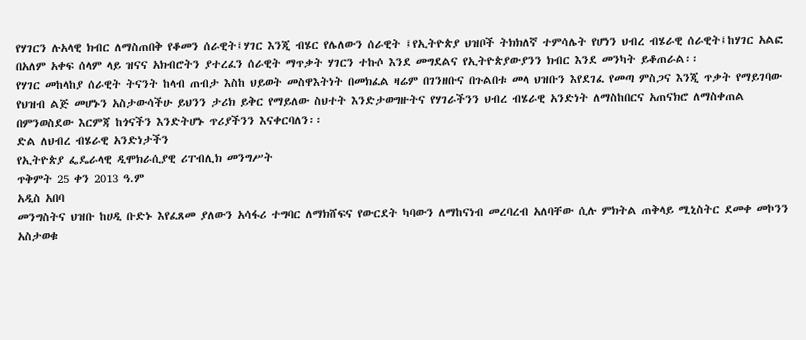የሃገርን ሉአላዊ ክብር ለማስጠበቅ የቆመን ሰራዊት፤ሃገር እንጂ ብሄር የሌለውን ሰራዊት ፤የኢትዮጵያ ህዝቦች ትክክለኛ ተምሳሌት የሆነን ህብረ ብሄራዊ ሰራዊት፤ከሃገር አልፎ በአለም አቀፍ ሰላም ላይ ዝናና አክብሮትን ያተረፈን ሰራዊት ማጥቃት ሃገርን ተኩሶ እንደ መግደልና የኢትዮጵያውያንን ክብር እንደ መንካት ይቆጠራል፡፡
የሃገር መከላከያ ሰራዊት ትናንት ከላብ ጠብታ እስከ ህይወት መስዋእትነት በመክፈል ዛሬም በገንዘቡና በጉልበቱ መላ ህዝቡን እየደገፈ የመጣ ምስጋና እንጂ ጥቃት የማይገባው የህዝብ ልጅ መሆኑን አስታውሳችሁ ይህንን ታሪክ ይቅር የማይለው ስህተት እንድታወግዙትና የሃገራችንን ህብረ ብሄራዊ አንድነት ለማስከበርና አጠናክሮ ለማስቀጠል በምንወስደው እርምጃ ከጎናችን እንድትሆኑ ጥሪያችንን እናቀርባለን፡፡
ድል ለህብረ ብሄራዊ አንድነታችን
የኢትዮጵያ ፌዴራላዊ ዲሞክራሲያዊ ሪፐብሊክ መንግሥት
ጥቅምት 25 ቀን 2013 ዓ.ም
አዲስ አበባ
መንግስትና ህዝቡ ከሀዲ ቡድኑ እየፈጸመ ያለውን አሳፋሪ ተግባር ለማክሸፍና የውርደት ካባውን ለማከናነብ መረባረብ አለባቸው ሲሉ ምክትል ጠቅላይ ሚኒስትር ደመቀ መኮንን አስታወቁ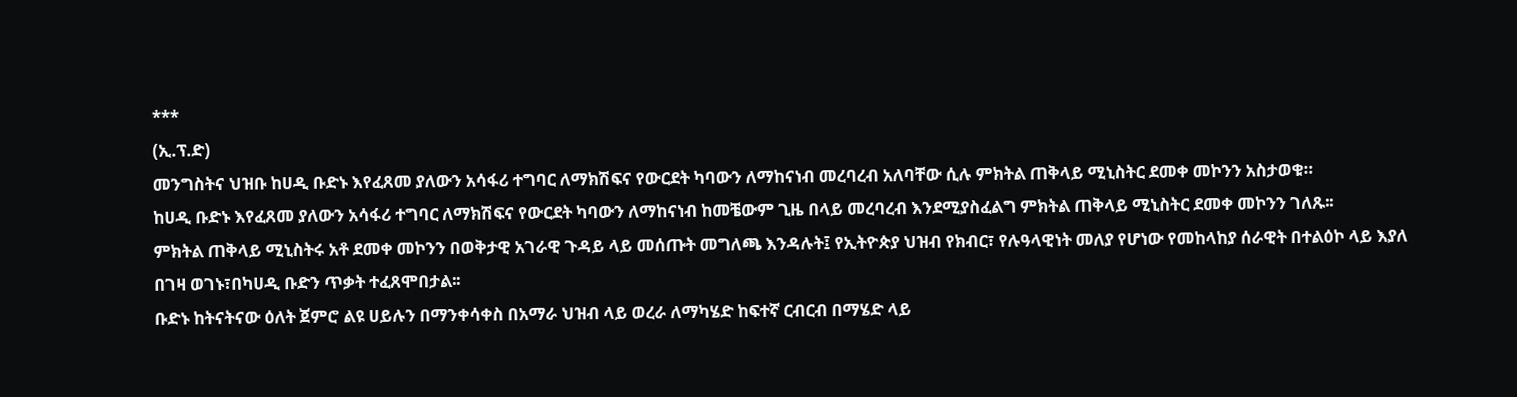***
(ኢ.ፕ.ድ)
መንግስትና ህዝቡ ከሀዲ ቡድኑ እየፈጸመ ያለውን አሳፋሪ ተግባር ለማክሽፍና የውርደት ካባውን ለማከናነብ መረባረብ አለባቸው ሲሉ ምክትል ጠቅላይ ሚኒስትር ደመቀ መኮንን አስታወቁ።
ከሀዲ ቡድኑ እየፈጸመ ያለውን አሳፋሪ ተግባር ለማክሽፍና የውርደት ካባውን ለማከናነብ ከመቼውም ጊዜ በላይ መረባረብ እንደሚያስፈልግ ምክትል ጠቅላይ ሚኒስትር ደመቀ መኮንን ገለጹ፡፡
ምክትል ጠቅላይ ሚኒስትሩ አቶ ደመቀ መኮንን በወቅታዊ አገራዊ ጉዳይ ላይ መሰጡት መግለጫ እንዳሉት፤ የኢትዮጵያ ህዝብ የክብር፣ የሉዓላዊነት መለያ የሆነው የመከላከያ ሰራዊት በተልዕኮ ላይ እያለ በገዛ ወገኑ፣በካሀዲ ቡድን ጥቃት ተፈጸሞበታል፡፡
ቡድኑ ከትናትናው ዕለት ጀምሮ ልዩ ሀይሉን በማንቀሳቀስ በአማራ ህዝብ ላይ ወረራ ለማካሄድ ከፍተኛ ርብርብ በማሄድ ላይ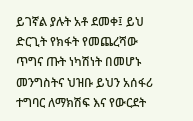ይገኛል ያሉት አቶ ደመቀ፤ ይህ ድርጊት የክፋት የመጨረሻው ጥግና ጡት ነካሽነት በመሆኑ መንግስትና ህዝቡ ይህን አሰፋሪ ተግባር ለማክሽፍ እና የውርደት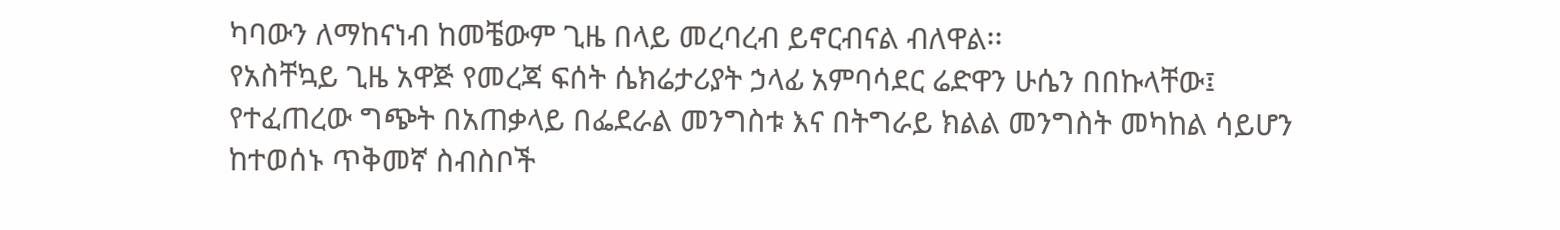ካባውን ለማከናነብ ከመቼውም ጊዜ በላይ መረባረብ ይኖርብናል ብለዋል፡፡
የአስቸኳይ ጊዜ አዋጅ የመረጃ ፍሰት ሴክሬታሪያት ኃላፊ አምባሳደር ሬድዋን ሁሴን በበኩላቸው፤ የተፈጠረው ግጭት በአጠቃላይ በፌደራል መንግስቱ እና በትግራይ ክልል መንግስት መካከል ሳይሆን ከተወሰኑ ጥቅመኛ ስብስቦች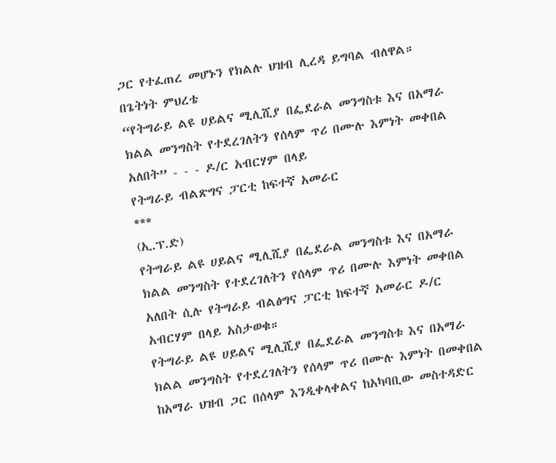ጋር የተፈጠረ መሆኑን የክልሉ ህዝብ ሊረዳ ይግባል ብለዋል።
በጌትነት ምህረቴ
“የትግራይ ልዩ ሀይልና ሚሊሺያ በፌደራል መንግስቱ እና በአማራ ክልል መንግስት የተደረገለትን የሰላም ጥሪ በሙሉ እምነት መቀበል አለበት” - - - ዶ/ር አብርሃም በላይ
የትግራይ ብልጽግና ፓርቲ ከፍተኛ አመራር
***
(ኢ.ፕ.ድ)
የትግራይ ልዩ ሀይልና ሚሊሺያ በፌደራል መንግስቱ እና በአማራ ክልል መንግስት የተደረገለትን የሰላም ጥሪ በሙሉ እምነት መቀበል አለበት ሲሉ የትግራይ ብልፅግና ፓርቲ ከፍተኛ አመራር ዶ/ር አብርሃም በላይ አስታወቁ።
የትግራይ ልዩ ሀይልና ሚሊሺያ በፌደራል መንግስቱ እና በአማራ ክልል መንግስት የተደረገለትን የሰላም ጥሪ በሙሉ እምነት በመቀበል ከአማራ ህዝብ ጋር በሰላም እንዲቀላቀልና ከአካባቢው መስተዳድር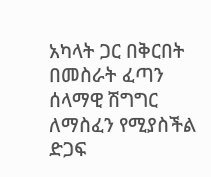አካላት ጋር በቅርበት በመስራት ፈጣን ሰላማዊ ሽግግር ለማስፈን የሚያስችል ድጋፍ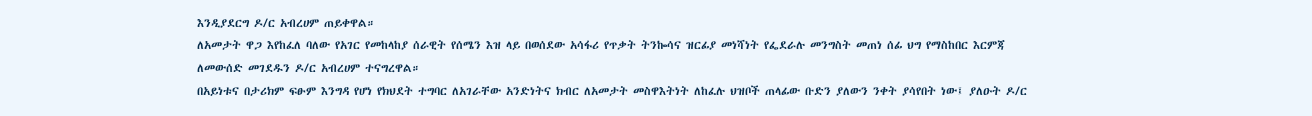እንዲያደርግ ዶ/ር አብረሀም ጠይቀዋል።
ለአመታት ዋጋ እየከፈለ ባለው የአገር የመከላከያ ሰራዊት የሰሜን እዝ ላይ በወሰደው አሳፋሪ የጥቃት ትንኰሳና ዝርፊያ መነሻነት የፌደራሉ መንግስት መጠነ ሰፊ ህግ የማስከበር እርምጃ ለመውሰድ መገደዱን ዶ/ር አብረሀም ተናግረዋል።
በአይነቱና በታሪክም ፍፁም እንግዳ የሆነ የክህደት ተግባር ለአገራቸው አንድነትና ክብር ለአመታት መስዋእትነት ለከፈሉ ህዝቦች ጠላፊው ቡድን ያለውን ንቀት ያሳየበት ነው፤ ያለዑት ዶ/ር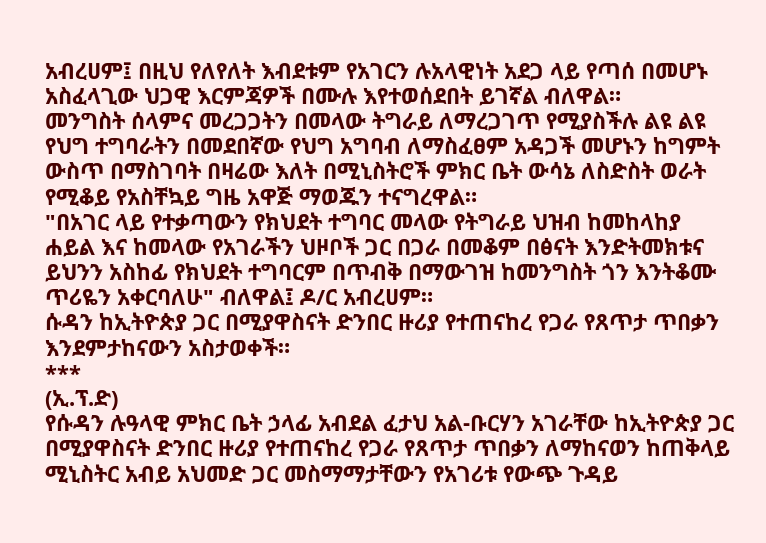አብረሀም፤ በዚህ የለየለት እብደቱም የአገርን ሉአላዊነት አደጋ ላይ የጣሰ በመሆኑ አስፈላጊው ህጋዊ እርምጃዎች በሙሉ እየተወሰደበት ይገኛል ብለዋል።
መንግስት ሰላምና መረጋጋትን በመላው ትግራይ ለማረጋገጥ የሚያስችሉ ልዩ ልዩ የህግ ተግባራትን በመደበኛው የህግ አግባብ ለማስፈፀም አዳጋች መሆኑን ከግምት ውስጥ በማስገባት በዛሬው እለት በሚኒስትሮች ምክር ቤት ውሳኔ ለስድስት ወራት የሚቆይ የአስቸኳይ ግዜ አዋጅ ማወጁን ተናግረዋል።
"በአገር ላይ የተቃጣውን የክህደት ተግባር መላው የትግራይ ህዝብ ከመከላከያ ሐይል እና ከመላው የአገራችን ህዞቦች ጋር በጋራ በመቆም በፅናት እንድትመክቱና ይህንን አስከፊ የክህደት ተግባርም በጥብቅ በማውገዝ ከመንግስት ጎን እንትቆሙ ጥሪዬን አቀርባለሁ" ብለዋል፤ ዶ/ር አብረሀም።
ሱዳን ከኢትዮጵያ ጋር በሚያዋስናት ድንበር ዙሪያ የተጠናከረ የጋራ የጸጥታ ጥበቃን እንደምታከናውን አስታወቀች።
***
(ኢ.ፕ.ድ)
የሱዳን ሉዓላዊ ምክር ቤት ኃላፊ አብደል ፈታህ አል-ቡርሃን አገራቸው ከኢትዮጵያ ጋር በሚያዋስናት ድንበር ዙሪያ የተጠናከረ የጋራ የጸጥታ ጥበቃን ለማከናወን ከጠቅላይ ሚኒስትር አብይ አህመድ ጋር መስማማታቸውን የአገሪቱ የውጭ ጉዳይ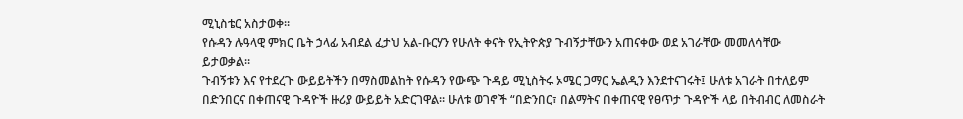ሚኒስቴር አስታወቀ።
የሱዳን ሉዓላዊ ምክር ቤት ኃላፊ አብደል ፈታህ አል-ቡርሃን የሁለት ቀናት የኢትዮጵያ ጉብኝታቸውን አጠናቀው ወደ አገራቸው መመለሳቸው ይታወቃል።
ጉብኝቱን እና የተደረጉ ውይይትችን በማስመልከት የሱዳን የውጭ ጉዳይ ሚኒስትሩ ኦሜር ጋማር ኤልዲን እንደተናገሩት፤ ሁለቱ አገራት በተለይም በድንበርና በቀጠናዊ ጉዳዮች ዙሪያ ውይይት አድርገዋል። ሁለቱ ወገኖች “በድንበር፣ በልማትና በቀጠናዊ የፀጥታ ጉዳዮች ላይ በትብብር ለመስራት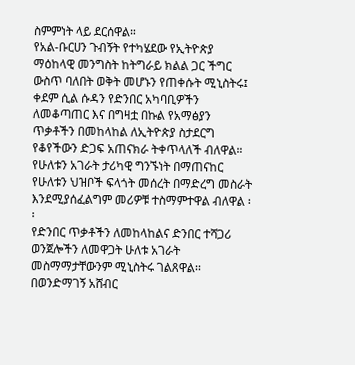ስምምነት ላይ ደርሰዋል።
የአል-ቡርሀን ጉብኝት የተካሄደው የኢትዮጵያ ማዕከላዊ መንግስት ከትግራይ ክልል ጋር ችግር ውስጥ ባለበት ወቅት መሆኑን የጠቀሱት ሚኒስትሩ፤ ቀደም ሲል ሱዳን የድንበር አካባቢዎችን ለመቆጣጠር እና በግዛቷ በኩል የአማፅያን ጥቃቶችን በመከላከል ለኢትዮጵያ ስታደርግ የቆየችውን ድጋፍ አጠናክራ ትቀጥላለች ብለዋል።
የሁለቱን አገራት ታሪካዊ ግንኙነት በማጠናከር የሁለቱን ህዝቦች ፍላጎት መሰረት በማድረግ መስራት እንደሚያሰፈልግም መሪዎቹ ተስማምተዋል ብለዋል ፡፡
የድንበር ጥቃቶችን ለመከላከልና ድንበር ተሻጋሪ ወንጀሎችን ለመዋጋት ሁለቱ አገራት መስማማታቸውንም ሚኒስትሩ ገልጸዋል፡፡
በወንድማገኝ አሸብር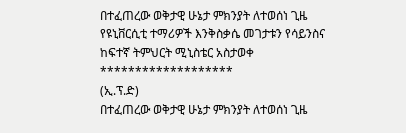በተፈጠረው ወቅታዊ ሁኔታ ምክንያት ለተወሰነ ጊዜ የዩኒቨርሲቲ ተማሪዎች እንቅስቃሴ መገታቱን የሳይንስና ከፍተኛ ትምህርት ሚኒስቴር አስታወቀ
*******************
(ኢ.ፕ.ድ)
በተፈጠረው ወቅታዊ ሁኔታ ምክንያት ለተወሰነ ጊዜ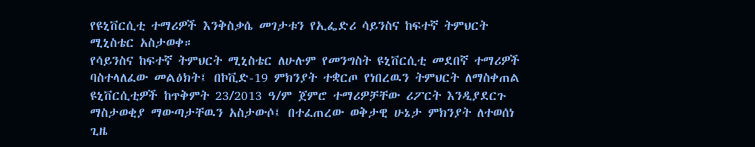የዩኒቨርሲቲ ተማሪዎች እንቅስቃሴ መገታቱን የኢፌድሪ ሳይንስና ከፍተኛ ትምህርት ሚኒስቴር አስታወቀ።
የሳይንስና ከፍተኛ ትምህርት ሚኒስቴር ለሁሉም የመንግስት ዩኒቨርሲቲ መደበኛ ተማሪዎች ባስተላለፈው መልዕክት፤ በኮቪድ-19 ምክንያት ተቋርጦ የነበረዉን ትምህርት ለማስቀጠል ዩኒቨርሲቲዎች ከጥቅምት 23/2013 ዓ/ም ጀምሮ ተማሪዎቻቸው ሪፖርት እንዲያደርጉ ማስታወቂያ ማውጣታቸዉን አስታውሶ፤ በተፈጠረው ወቅታዊ ሁኔታ ምክንያት ለተወሰነ ጊዜ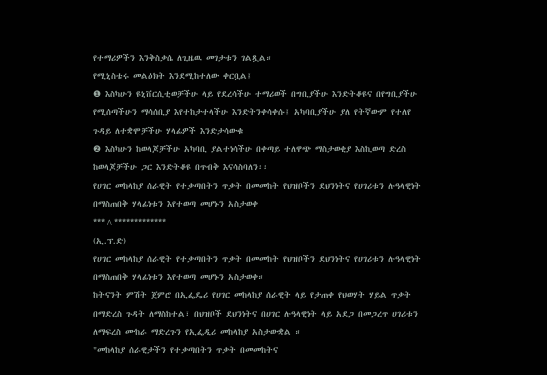የተማሪዎችን እንቅስቃሴ ለጊዜዉ መገታቱን ገልጿል።
የሚኒስቴሩ መልዕክት እንደሚከተለው ቀርቧል፤
❶ እስካሁን ዩኒቨርሲቲወቻችሁ ላይ የደረሳችሁ ተማሪወች በግቢያችሁ እንድትቆዩና በየግቢያችሁ የሚሰጣችሁን ማሳሰቢያ እየተከታተላችሁ እንድትንቀሳቀሱ፤ አካባቢያችሁ ያለ የትኛውም የተለየ ጉዳይ ለተቋሞቻችሁ ሃላፊዎች እንድታሳውቁ
❷ እስካሁን ከወላጆቻችሁ አካባቢ ያልተነሳችሁ በቀጣይ ተለዋጭ ማስታወቂያ እስኪወጣ ድረስ ከወላጆቻችሁ ጋር እንድትቆዩ በጥብቅ እናሳስባለን፡፡
የሀገር መከላከያ ሰራዊት የተቃጣበትን ጥቃት በመመከት የህዝቦችን ደህንነትና የሀገሪቱን ሉዓላዊነት በማስጠበቅ ሃላፊነቱን እየተወጣ መሆኑን አስታወቀ
***^*************
(ኢ.ፕ.ድ)
የሀገር መከላከያ ሰራዊት የተቃጣበትን ጥቃት በመመከት የህዝቦችን ደህንነትና የሀገሪቱን ሉዓላዊነት በማስጠበቅ ሃላፊነቱን እየተወጣ መሆኑን አስታወቀ።
ከትናንት ምሽት ጀምሮ በኢፌዴሪ የሀገር መከላከያ ሰራዊት ላይ የታጠቀ የህወሃት ሃይል ጥቃት በማድረስ ጉዳት ለማስከተል፣ በህዝቦች ደህንነትና በሀገር ሉዓላዊነት ላይ አደጋ በመጋረጥ ሀገሪቱን ለማፍረስ ሙከራ ማድረጉን የኢፌዲሪ መከላከያ አስታውቋል ።
"መከላከያ ሰራዊታችን የተቃጣበትን ጥቃት በመመከትና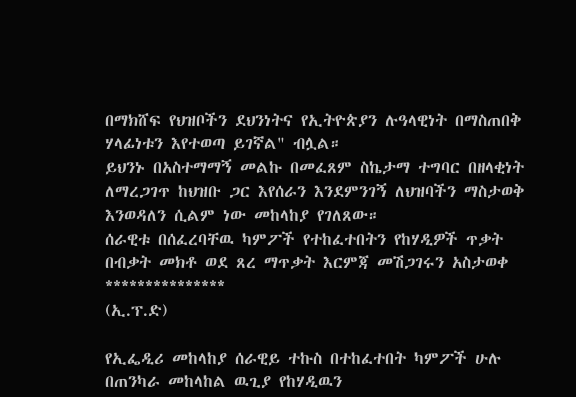በማክሸፍ የህዝቦችን ደህንነትና የኢትዮጵያን ሉዓላዊነት በማስጠበቅ ሃላፊነቱን እየተወጣ ይገኛል" ብሏል።
ይህንኑ በአስተማማኝ መልኩ በመፈጸም ስኬታማ ተግባር በዘላቂነት ለማረጋገጥ ከህዝቡ ጋር እየሰራን እንደምንገኝ ለህዝባችን ማስታወቅ እንወዳለን ሲልም ነው መከላከያ የገለጸው።
ሰራዊቱ በሰፈረባቸዉ ካምፖች የተከፈተበትን የከሃዲዎች ጥቃት በብቃት መክቶ ወደ ጸረ ማጥቃት እርምጃ መሽጋገሩን አስታወቀ
***************
(ኢ.ፕ.ድ)

የኢፌዲሪ መከላከያ ሰራዊይ ተኩስ በተከፈተበት ካምፖች ሁሉ በጠንካራ መከላከል ዉጊያ የከሃዲዉን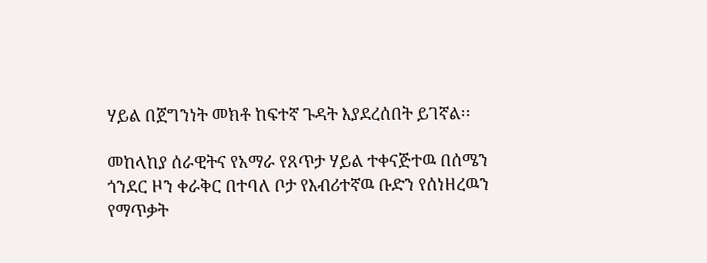ሃይል በጀግንነት መክቶ ከፍተኛ ጉዳት እያደረሰበት ይገኛል፡፡

መከላከያ ሰራዊትና የአማራ የጸጥታ ሃይል ተቀናጅተዉ በሰሜን ጎንደር ዞን ቀራቅር በተባለ ቦታ የእብሪተኛዉ ቡድን የሰነዘረዉን የማጥቃት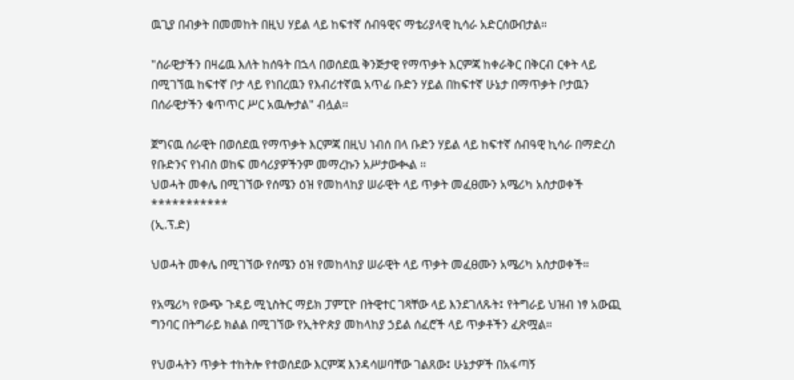ዉጊያ በብቃት በመመከት በዚህ ሃይል ላይ ከፍተኛ ሰብዓዊና ማቴሪያላዊ ኪሳራ አድርሰውበታል።

"ሰራዊታችን በዛሬዉ እለት ከሰዓት በኋላ በወሰደዉ ቅንጅታዊ የማጥቃት እርምጃ ከቀራቅር በቅርብ ርቀት ላይ በሚገኘዉ ከፍተኛ ቦታ ላይ የነበረዉን የእብሪተኛዉ አጥፊ ቡድን ሃይል በከፍተኛ ሁኔታ በማጥቃት ቦታዉን በሰራዊታችን ቁጥጥር ሥር አዉሎታል" ብሏል፡፡

ጀግናዉ ሰራዊት በወሰደዉ የማጥቃት እርምጃ በዚህ ነብሰ በላ ቡድን ሃይል ላይ ከፍተኛ ሰብዓዊ ኪሳራ በማድረስ የቡድንና የነብስ ወከፍ መሳሪያዎችንም መማረኩን አሥታውቊል ፡፡
ህወሓት መቀሌ በሚገኘው የሰሜን ዕዝ የመከላከያ ሠራዊት ላይ ጥቃት መፈፀሙን አሜሪካ አስታወቀች
***********
(ኢ.ፕ.ድ)

ህወሓት መቀሌ በሚገኘው የሰሜን ዕዝ የመከላከያ ሠራዊት ላይ ጥቃት መፈፀሙን አሜሪካ አስታወቀች።

የአሜሪካ የውጭ ጉዳይ ሚኒስትር ማይክ ፓምፒዮ በትዊተር ገጻቸው ላይ እንደገለጹት፤ የትግራይ ህዝብ ነፃ አውጪ ግንባር በትግራይ ክልል በሚገኘው የኢትዮጵያ መከላከያ ኃይል ሰፈሮች ላይ ጥቃቶችን ፈጽሟል።

የህወሓትን ጥቃት ተከትሎ የተወሰደው እርምጃ እንዳሳሠባቸው ገልጸው፤ ሁኔታዎች በአፋጣኝ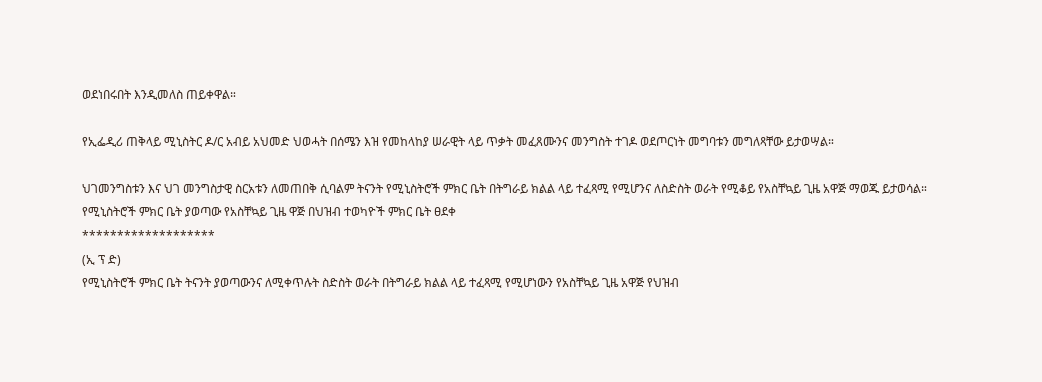ወደነበሩበት እንዲመለስ ጠይቀዋል።

የኢፌዲሪ ጠቅላይ ሚኒስትር ዶ/ር አብይ አህመድ ህወሓት በሰሜን እዝ የመከላከያ ሠራዊት ላይ ጥቃት መፈጸሙንና መንግስት ተገዶ ወደጦርነት መግባቱን መግለጻቸው ይታወሣል።

ህገመንግስቱን እና ህገ መንግስታዊ ስርአቱን ለመጠበቅ ሲባልም ትናንት የሚኒስትሮች ምክር ቤት በትግራይ ክልል ላይ ተፈጻሚ የሚሆንና ለስድስት ወራት የሚቆይ የአስቸኳይ ጊዜ አዋጅ ማወጁ ይታወሳል።
የሚኒስትሮች ምክር ቤት ያወጣው የአስቸኳይ ጊዜ ዋጅ በህዝብ ተወካዮች ምክር ቤት ፀደቀ
*******************
(ኢ ፕ ድ)
የሚኒስትሮች ምክር ቤት ትናንት ያወጣውንና ለሚቀጥሉት ስድስት ወራት በትግራይ ክልል ላይ ተፈጻሚ የሚሆነውን የአስቸኳይ ጊዜ አዋጅ የህዝብ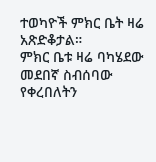ተወካዮች ምክር ቤት ዛሬ አጽድቆታል።
ምክር ቤቱ ዛሬ ባካሄደው መደበኛ ስብሰባው የቀረበለትን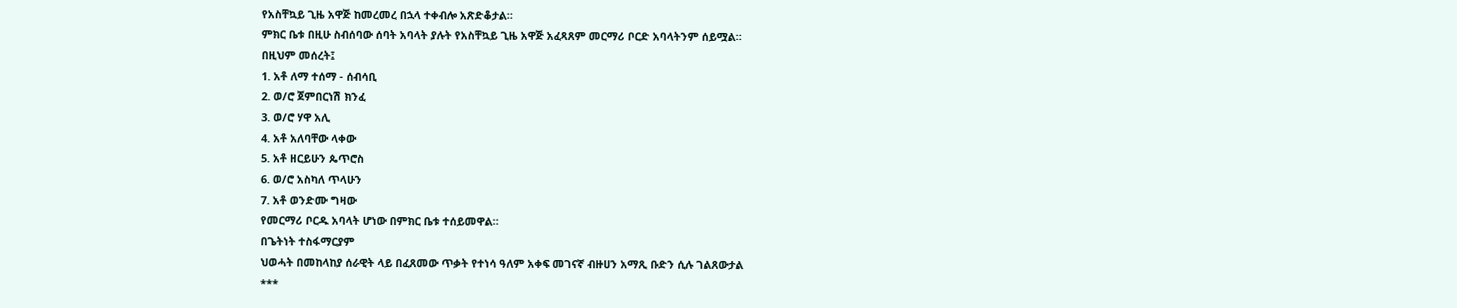የአስቸኳይ ጊዜ አዋጅ ከመረመረ በኋላ ተቀብሎ አጽድቆታል።
ምክር ቤቱ በዚሁ ስብሰባው ሰባት አባላት ያሉት የአስቸኳይ ጊዜ አዋጅ አፈጻጸም መርማሪ ቦርድ አባላትንም ሰይሟል።
በዚህም መሰረት፤
1. አቶ ለማ ተሰማ - ሰብሳቢ
2. ወ/ሮ ጀምበርነሽ ክንፈ
3. ወ/ሮ ሃዋ አሊ
4. አቶ አለባቸው ላቀው
5. አቶ ዘርይሁን ጴጥሮስ
6. ወ/ሮ አስካለ ጥላሁን
7. አቶ ወንድሙ ግዛው
የመርማሪ ቦርዱ አባላት ሆነው በምክር ቤቱ ተሰይመዋል።
በጌትነት ተስፋማርያም
ህወሓት በመከላከያ ሰራዊት ላይ በፈጸመው ጥቃት የተነሳ ዓለም አቀፍ መገናኛ ብዙሀን አማጺ ቡድን ሲሉ ገልጸውታል
***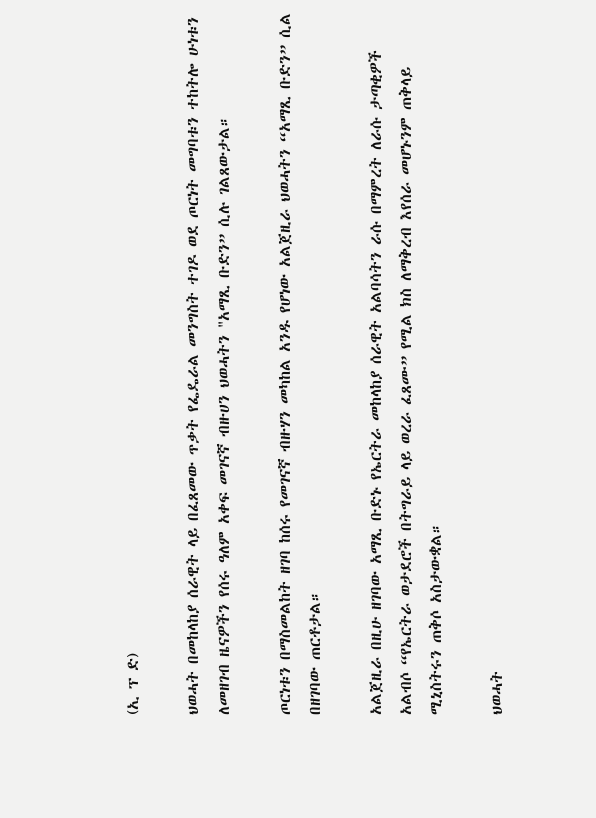(ኢ ፕ ድ)

ህወሓት በመከላከያ ሰራዊት ላይ በፈጸመው ጥቃት የፌዴራል መንግስት ተገዶ ወደ ጦርነት መግባቱን ተከትሎ ሁነቱን ለመዘገብ ዜናዎችን የሰሩ ዓለም አቀፍ መገናኛ ብዙሀን ህወሓትን "አማጺ ቡድን” ሲሉ ገልጸውታል።

ጦርነቱን በማስመልከት ዘገባ ከሰሩ የመገናኛ ብዙሃን መካከል አንዱ የሆነው አልጀዚራ ህወሓትን “አማጺ ቡድን” ሲል በዘገባው ጠርቶታል።

አልጀዚራ በዚሁ ዘገባው አማጺ ቡድኑ የኤርትራ መከላከያ ሰራዊት አልባሳትን ራሱ በማምረት ለራሱ ታጣቂዎች አልብሶ “የኤርትራ ወታደሮች በትግራይ ላይ ወረራ ፈጸሙ” የሚል ክስ ለማቅረብ እየሰራ መሆኑንም ጠቅላይ ሚኒስትሩን ጠቅሶ አስታውቋል።

ህወሓት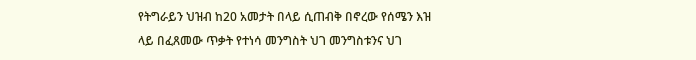የትግራይን ህዝብ ከ20 አመታት በላይ ሲጠብቅ በኖረው የሰሜን እዝ ላይ በፈጸመው ጥቃት የተነሳ መንግስት ህገ መንግስቱንና ህገ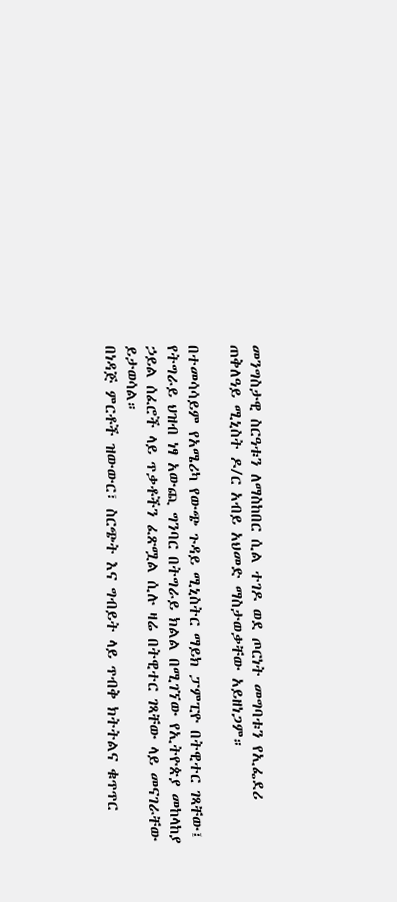መንግስታዊ ስርዓቱን ለማስከበር ሲል ተገዶ ወደ ጦርነት መግባቱን የኢፌደሪ ጠቅለዓይ ሚኒስት ዶ/ር አብይ አህመድ ማስታወቃቸው አይዘነጋም።

በተመሳሳይም የአሜሪካ የውጭ ጉዳይ ሚኒስትር ማይክ ፓምፒዮ በትዊተር ገጻቸው፤ የትግራይ ህዝብ ነፃ አውጪ ግንባር በትግራይ ክልል በሚገኘው የኢትዮጵያ መከላከያ ኃይል ሰፈሮች ላይ ጥቃቶችን ፈጽሟል ሲሉ ዛሬ በትዊተር ገጻቸው ላይ መናገራቸው ይታወሳል።
በነዳጅ ምርቶች ዝውውር፣ ስርጭት እና ግብይት ላይ ጥብቅ ክትትልና ቁጥጥር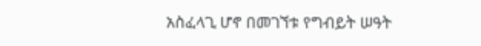አስፈላጊ ሆኖ በመገኘቱ የግብይት ሠዓት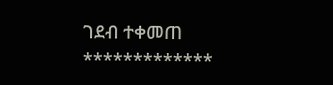ገደብ ተቀመጠ
*************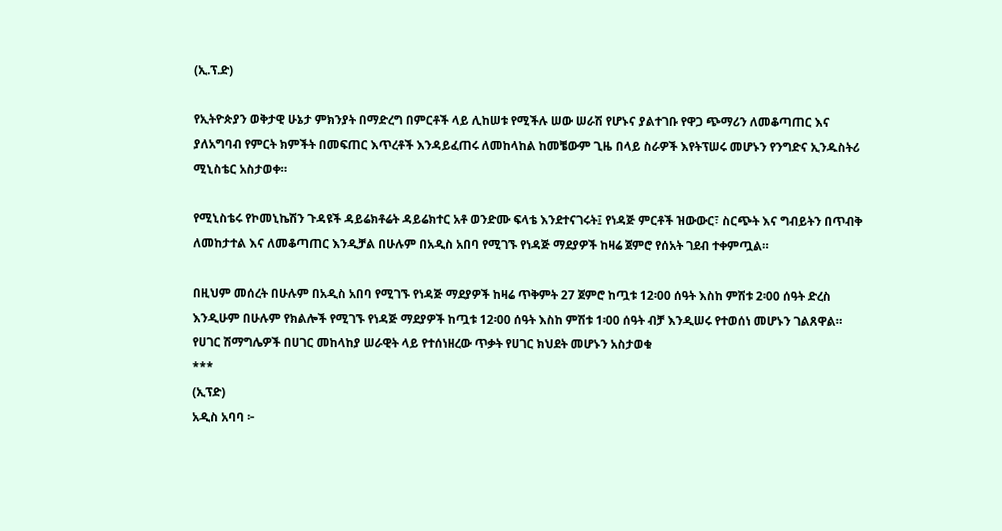(ኢ.ፕ.ድ)

የኢትዮጵያን ወቅታዊ ሁኔታ ምክንያት በማድረግ በምርቶች ላይ ሊከሠቱ የሚችሉ ሠው ሠራሽ የሆኑና ያልተገቡ የዋጋ ጭማሪን ለመቆጣጠር እና ያለአግባብ የምርት ክምችት በመፍጠር እጥረቶች እንዳይፈጠሩ ለመከላከል ከመቼውም ጊዜ በላይ ስራዎች እየትፕሠሩ መሆኑን የንግድና ኢንዱስትሪ ሚኒስቴር አስታወቀ።

የሚኒስቴሩ የኮመኒኬሽን ጉዳዩች ዳይሬክቶሬት ዳይሬክተር አቶ ወንድሙ ፍላቴ እንደተናገሩት፤ የነዳጅ ምርቶች ዝውውር፣ ስርጭት እና ግብይትን በጥብቅ ለመከታተል እና ለመቆጣጠር እንዲቻል በሁሉም በአዲስ አበባ የሚገኙ የነዳጅ ማደያዎች ከዛሬ ጀምሮ የሰአት ገደብ ተቀምጧል።

በዚህም መሰረት በሁሉም በአዲስ አበባ የሚገኙ የነዳጅ ማደያዎች ከዛሬ ጥቅምት 27 ጀምሮ ከጧቱ 12፡00 ሰዓት እስከ ምሽቱ 2፡00 ሰዓት ድረስ እንዲሁም በሁሉም የክልሎች የሚገኙ የነዳጅ ማደያዎች ከጧቱ 12፡00 ሰዓት እስከ ምሽቱ 1፡00 ሰዓት ብቻ እንዲሠሩ የተወሰነ መሆኑን ገልጸዋል።
የሀገር ሽማግሌዎች በሀገር መከላከያ ሠራዊት ላይ የተሰነዘረው ጥቃት የሀገር ክህደት መሆኑን አስታወቁ
***
(ኢፕድ)
አዲስ አባባ ፦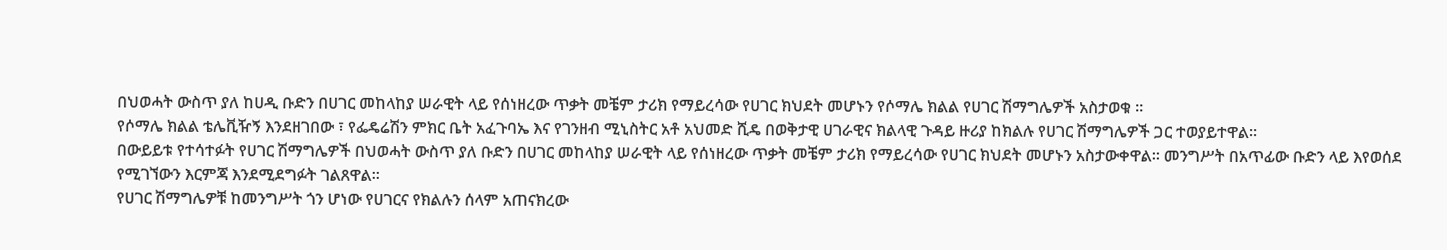በህወሓት ውስጥ ያለ ከሀዲ ቡድን በሀገር መከላከያ ሠራዊት ላይ የሰነዘረው ጥቃት መቼም ታሪክ የማይረሳው የሀገር ክህደት መሆኑን የሶማሌ ክልል የሀገር ሽማግሌዎች አስታወቁ ።
የሶማሌ ክልል ቴሌቪዥኝ እንደዘገበው ፣ የፌዴሬሽን ምክር ቤት አፈጉባኤ እና የገንዘብ ሚኒስትር አቶ አህመድ ሺዴ በወቅታዊ ሀገራዊና ክልላዊ ጉዳይ ዙሪያ ከክልሉ የሀገር ሽማግሌዎች ጋር ተወያይተዋል።
በውይይቱ የተሳተፉት የሀገር ሽማግሌዎች በህወሓት ውስጥ ያለ ቡድን በሀገር መከላከያ ሠራዊት ላይ የሰነዘረው ጥቃት መቼም ታሪክ የማይረሳው የሀገር ክህደት መሆኑን አስታውቀዋል። መንግሥት በአጥፊው ቡድን ላይ እየወሰደ የሚገኘውን እርምጃ እንደሚደግፉት ገልጸዋል።
የሀገር ሽማግሌዎቹ ከመንግሥት ጎን ሆነው የሀገርና የክልሉን ሰላም አጠናክረው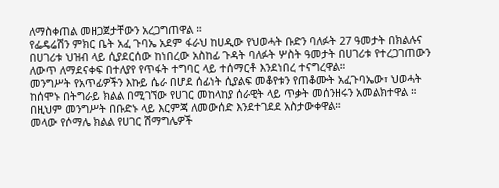ለማስቀጠል መዘጋጀታቸውን አረጋግጠዋል ።
የፌዴሬሽን ምክር ቤት አፈ ጉባኤ አደም ፋራህ ከሀዲው የህወሓት ቡድን ባለፉት 27 ዓመታት በክልሉና በሀገሪቱ ህዝብ ላይ ሲያደርሰው ከነበረው አስከፊ ጉዳት ባለፉት ሦስት ዓመታት በሀገሪቱ የተረጋገጠውን ለውጥ ለማደናቀፍ በተለያየ የጥፋት ተግባር ላይ ተሰማርቶ እንደነበረ ተናግረዋል።
መንግሥት የአጥፊዎችን እኩይ ሴራ በሆደ ሰፊነት ሲያልፍ መቆየቱን የጠቆሙት አፈጉባኤው፣ ህወሓት ከሰሞኑ በትግራይ ክልል በሚገኘው የሀገር መከላከያ ሰራዊት ላይ ጥቃት መሰንዘሩን አመልክተዋል ። በዚህም መንግሥት በቡድኑ ላይ እርምጃ ለመውሰድ እንደተገደደ አስታውቀዋል።
መላው የሶማሌ ክልል የሀገር ሽማግሌዎች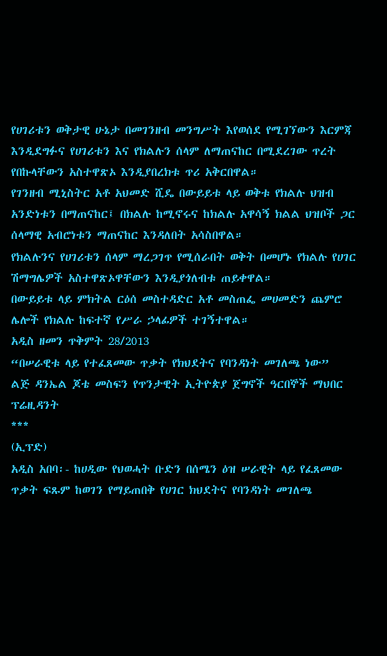የሀገሪቱን ወቅታዊ ሁኔታ በመገንዘብ መንግሥት እየወሰደ የሚገኘውን እርምጃ እንዲደግፉና የሀገሪቱን እና የክልሉን ሰላም ለማጠናከር በሚደረገው ጥረት የበኩላቸውን አስተዋጽኦ እንዲያበረክቱ ጥሪ አቅርበዋል።
የገንዘብ ሚኒስትር አቶ አህመድ ሺዴ በውይይቱ ላይ ወቅቱ የክልሉ ህዝብ አንድነቱን በማጠናከር፤ በክልሉ ከሚኖሩና ከክልሉ አዋሳኝ ክልል ህዝቦች ጋር ሰላማዊ አብሮነቱን ማጠናከር እንዳለበት አሳስበዋል።
የክልሉንና የሀገሪቱን ሰላም ማረጋገጥ የሚሰራበት ወቅት በመሆኑ የክልሉ የሀገር ሽማግሌዎች አስተዋጽኦዋቸውን እንዲያጎለብቱ ጠይቀዋል።
በውይይቱ ላይ ምክትል ርዕሰ መስተዳድር አቶ መስጠፌ መሀመድን ጨምሮ ሌሎች የክልሉ ከፍተኛ የሥራ ኃላፊዎች ተገኝተዋል።
አዲስ ዘመን ጥቅምት 28/2013
“በሠራዊቱ ላይ የተፈጸመው ጥቃት የክህደትና የባንዳነት መገለጫ ነው”
ልጅ ዳንኤል ጆቴ መስፍን የጥንታዊት ኢትዮጵያ ጀግኖች ዓርበኞች ማህበር ፕሬዚዳንት
***
(ኢፕድ)
አዲስ አበባ፡- ከሀዲው የህወሓት ቡድን በሰሜን ዕዝ ሠራዊት ላይ የፈጸመው ጥቃት ፍጹም ከወገን የማይጠበቅ የሀገር ክህደትና የባንዳነት መገለጫ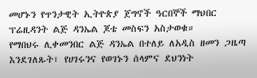መሆኑን የጥንታዊት ኢትዮጵያ ጀግኖች ዓርበኞች ማህበር ፕሬዚዳንት ልጅ ዳንኤል ጆቴ መስፍን አስታወቁ።
የማበህሩ ሊቀመንበር ልጅ ዳንኤል በተለይ ለአዲስ ዘመን ጋዜጣ እንደገለጹት፣ የሀገሩንና የወገኑን ሰላምና ደህንነት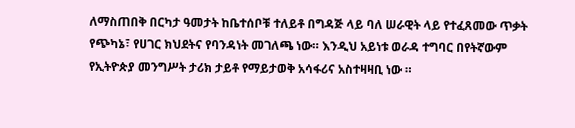ለማስጠበቅ በርካታ ዓመታት ከቤተሰቦቹ ተለይቶ በግዳጅ ላይ ባለ ሠራዊት ላይ የተፈጸመው ጥቃት የጭካኔ፣ የሀገር ክህደትና የባንዳነት መገለጫ ነው። እንዲህ አይነቱ ወራዳ ተግባር በየትኛውም የኢትዮጵያ መንግሥት ታሪክ ታይቶ የማይታወቅ አሳፋሪና አስተዛዛቢ ነው ።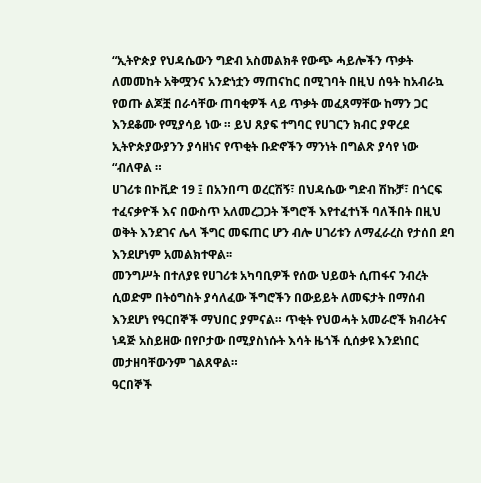“ኢትዮጵያ የህዳሴውን ግድብ አስመልክቶ የውጭ ሓይሎችን ጥቃት ለመመከት አቅሟንና አንድነቷን ማጠናከር በሚገባት በዚህ ሰዓት ከአብራኳ የወጡ ልጆቿ በራሳቸው ጠባቂዎች ላይ ጥቃት መፈጸማቸው ከማን ጋር እንደቆሙ የሚያሳይ ነው ። ይህ ጸያፍ ተግባር የሀገርን ክብር ያዋረደ ኢትዮጵያውያንን ያሳዘነና የጥቂት ቡድኖችን ማንነት በግልጽ ያሳየ ነው “ብለዋል ።
ሀገሪቱ በኮቪድ 19 ፤ በአንበጣ ወረርሽኝ፣ በህዳሴው ግድብ ሽኩቻ፣ በጎርፍ ተፈናቃዮች እና በውስጥ አለመረጋጋት ችግሮች እየተፈተነች ባለችበት በዚህ ወቅት እንደገና ሌላ ችግር መፍጠር ሆን ብሎ ሀገሪቱን ለማፈራረስ የታሰበ ደባ እንደሆነም አመልክተዋል፡፡
መንግሥት በተለያዩ የሀገሪቱ አካባቢዎች የሰው ህይወት ሲጠፋና ንብረት ሲወድም በትዕግስት ያሳለፈው ችግሮችን በውይይት ለመፍታት በማሰብ እንደሆነ የዓርበኞች ማህበር ያምናል። ጥቂት የህወሓት አመራሮች ክብሪትና ነዳጅ አስይዘው በየቦታው በሚያስነሱት እሳት ዜጎች ሲሰቃዩ እንደነበር መታዘባቸውንም ገልጸዋል።
ዓርበኞች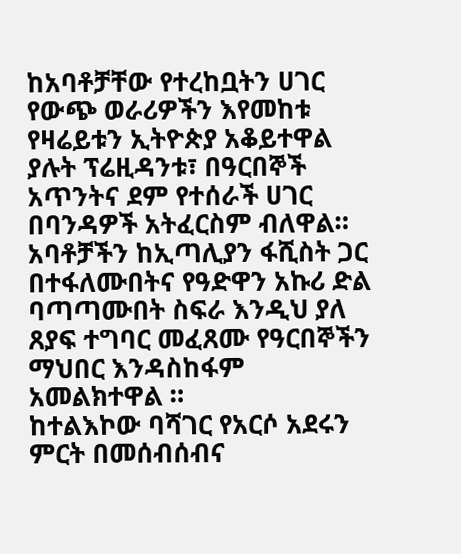ከአባቶቻቸው የተረከቧትን ሀገር የውጭ ወራሪዎችን እየመከቱ የዛሬይቱን ኢትዮጵያ አቆይተዋል ያሉት ፕሬዚዳንቱ፣ በዓርበኞች አጥንትና ደም የተሰራች ሀገር በባንዳዎች አትፈርስም ብለዋል። አባቶቻችን ከኢጣሊያን ፋሺስት ጋር በተፋለሙበትና የዓድዋን አኩሪ ድል ባጣጣሙበት ስፍራ እንዲህ ያለ ጸያፍ ተግባር መፈጸሙ የዓርበኞችን ማህበር እንዳስከፋም አመልክተዋል ።
ከተልእኮው ባሻገር የአርሶ አደሩን ምርት በመሰብሰብና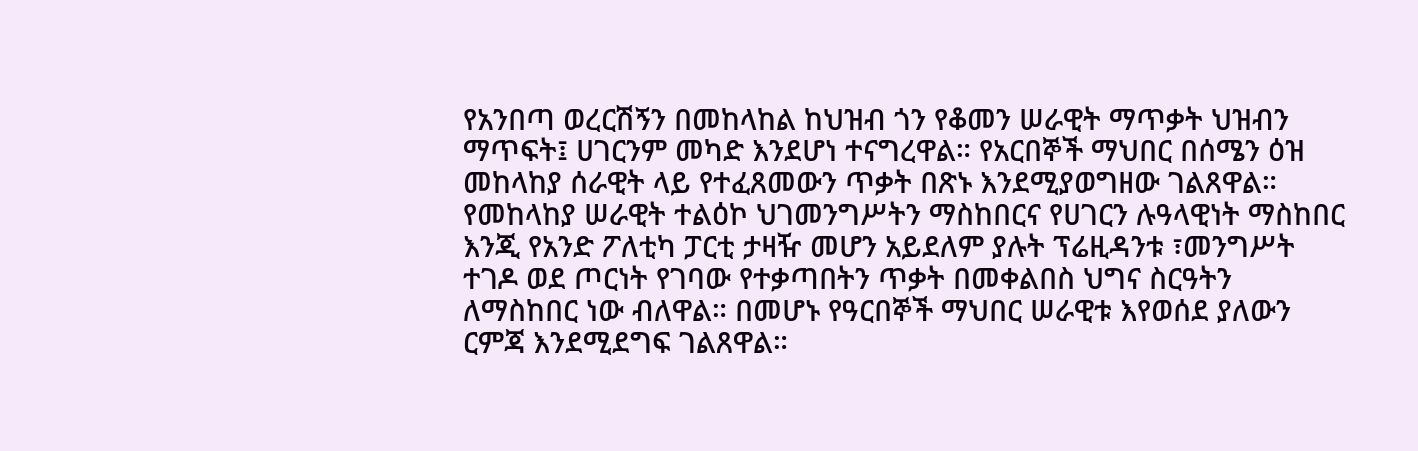የአንበጣ ወረርሽኝን በመከላከል ከህዝብ ጎን የቆመን ሠራዊት ማጥቃት ህዝብን ማጥፍት፤ ሀገርንም መካድ እንደሆነ ተናግረዋል። የአርበኞች ማህበር በሰሜን ዕዝ መከላከያ ሰራዊት ላይ የተፈጸመውን ጥቃት በጽኑ እንደሚያወግዘው ገልጸዋል።
የመከላከያ ሠራዊት ተልዕኮ ህገመንግሥትን ማስከበርና የሀገርን ሉዓላዊነት ማስከበር እንጂ የአንድ ፖለቲካ ፓርቲ ታዛዥ መሆን አይደለም ያሉት ፕሬዚዳንቱ ፣መንግሥት ተገዶ ወደ ጦርነት የገባው የተቃጣበትን ጥቃት በመቀልበስ ህግና ስርዓትን ለማስከበር ነው ብለዋል። በመሆኑ የዓርበኞች ማህበር ሠራዊቱ እየወሰደ ያለውን ርምጃ እንደሚደግፍ ገልጸዋል።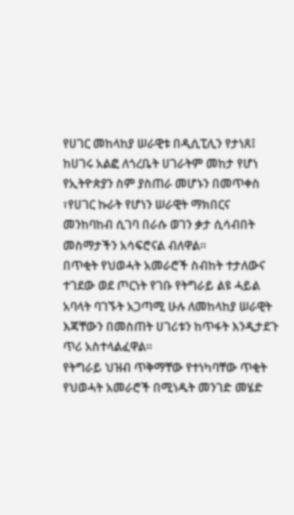የሀገር መከላከያ ሠራዊቱ በዲሲፒሊን የታነጸ፤ ከሀገሩ አልፎ ለጎረቤት ሀገራትም መከታ የሆነ የኢትዮጵያን ስም ያስጠራ መሆኑን በመጥቀስ ፣የሀገር ኩራት የሆነን ሠራዊት ማክበርና መንከባከብ ሲገባ በራሱ ወገን ቃታ ሲሳብበት መስማታችን አሳፍሮናል ብለዋል።
በጥቂት የህወሓት አመራሮች ስብከት ተታለውና ተገደው ወደ ጦርነት የገቡ የትግራይ ልዩ ሓይል አባላት ባገኙት አጋጣሚ ሁሉ ለመከላከያ ሠራዊት እጃቸውን በመስጠት ሀገሪቱን ከጥፋት እንዲታደጉ ጥሪ አስተላልፈዋል።
የትግራይ ህዝብ ጥቅማቸው የተነካባቸው ጥቂት የህወሓት አመራሮች በሚነዱት መንገድ መሄድ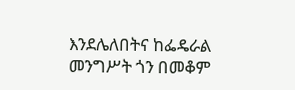እንደሌለበትና ከፌዴራል መንግሥት ጎን በመቆም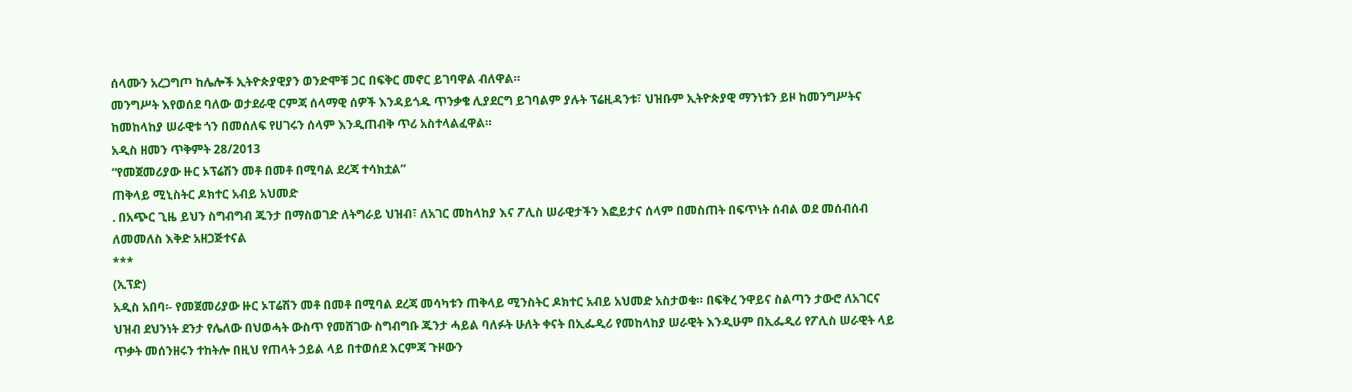ሰላሙን አረጋግጦ ከሌሎች ኢትዮጵያዊያን ወንድሞቹ ጋር በፍቅር መኖር ይገባዋል ብለዋል።
መንግሥት እየወሰደ ባለው ወታደራዊ ርምጃ ሰላማዊ ሰዎች እንዳይጎዱ ጥንቃቄ ሊያደርግ ይገባልም ያሉት ፕሬዚዳንቱ፣ ህዝቡም ኢትዮጵያዊ ማንነቱን ይዞ ከመንግሥትና ከመከላከያ ሠራዊቱ ጎን በመሰለፍ የሀገሩን ሰላም እንዲጠብቅ ጥሪ አስተላልፈዋል።
አዲስ ዘመን ጥቅምት 28/2013
“የመጀመሪያው ዙር ኦፕሬሽን መቶ በመቶ በሚባል ደረጃ ተሳክቷል”
ጠቅላይ ሚኒስትር ዶክተር አብይ አህመድ
. በአጭር ጊዜ ይህን ስግብግብ ጁንታ በማስወገድ ለትግራይ ህዝብ፣ ለአገር መከላከያ እና ፖሊስ ሠራዊታችን እፎይታና ሰላም በመስጠት በፍጥነት ሰብል ወደ መሰብሰብ ለመመለስ እቅድ አዘጋጅተናል
***
(ኢፕድ)
አዲስ አበባ፡- የመጀመሪያው ዙር ኦፐሬሽን መቶ በመቶ በሚባል ደረጃ መሳካቱን ጠቅላይ ሚንስትር ዶክተር አብይ አህመድ አስታወቁ። በፍቅረ ንዋይና ስልጣን ታውሮ ለአገርና ህዝብ ደህንነት ደንታ የሌለው በህወሓት ውስጥ የመሸገው ስግብግቡ ጁንታ ሓይል ባለፉት ሁለት ቀናት በኢፌዲሪ የመከላከያ ሠራዊት እንዲሁም በኢፌዲሪ የፖሊስ ሠራዊት ላይ ጥቃት መሰንዘሩን ተከትሎ በዚህ የጠላት ኃይል ላይ በተወሰደ እርምጃ ጉዞውን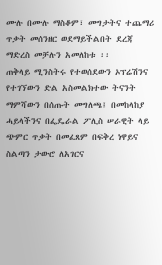ሙሉ በሙሉ ማስቆም፣ መግታትና ተጨማሪ ጥቃት መሰንዘር ወደማይችልበት ደረጃ ማድረስ መቻሉን አመለከቱ ፡፡
ጠቅላይ ሚንስትሩ የተወሰደውን ኦፕሬሽንና የተገኘውን ድል አስመልክተው ትናንት ማምሻውን በሰጡት መግለጫ፤ በመከላከያ ሓይላችንና በፌዴራል ፖሊስ ሠራዊት ላይ ጭምር ጥቃት በመፈጸም በፍቅረ ነዋይና ስልጣን ታውሮ ለአገርና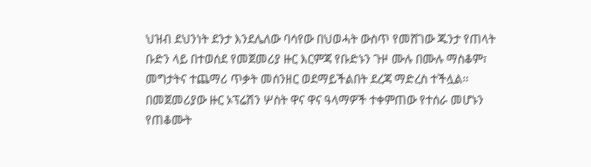ህዝብ ደህንነት ደንታ እንደሌለው ባሳየው በህወሓት ውስጥ የመሸገው ጁንታ የጠላት ቡድን ላይ በተወሰደ የመጀመሪያ ዙር እርምጃ የቡድኑን ጉዞ ሙሉ በሙሉ ማስቆም፣ መግታትና ተጨማሪ ጥቃት መሰንዘር ወደማይችልበት ደረጃ ማድረስ ተችሏል፡፡
በመጀመሪያው ዙር ኦፕሬሽን ሦስት ዋና ዋና ዓላማዎች ተቀምጠው የተሰራ መሆኑን የጠቆሙት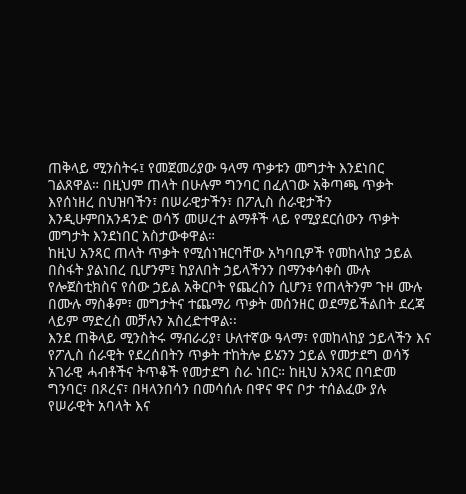ጠቅላይ ሚንስትሩ፤ የመጀመሪያው ዓላማ ጥቃቱን መግታት እንደነበር ገልጸዋል። በዚህም ጠላት በሁሉም ግንባር በፈለገው አቅጣጫ ጥቃት እየሰነዘረ በህዝባችን፣ በሠራዊታችን፣ በፖሊስ ሰራዊታችን እንዲሁምበአንዳንድ ወሳኝ መሠረተ ልማቶች ላይ የሚያደርሰውን ጥቃት መግታት እንደነበር አስታውቀዋል።
ከዚህ አንጻር ጠላት ጥቃት የሚሰነዝርባቸው አካባቢዎች የመከላከያ ኃይል በስፋት ያልነበረ ቢሆንም፤ ከያለበት ኃይላችንን በማንቀሳቀስ ሙሉ የሎጀስቲክስና የሰው ኃይል አቅርቦት የጨረስን ሲሆን፤ የጠላትንም ጉዞ ሙሉ በሙሉ ማስቆም፣ መግታትና ተጨማሪ ጥቃት መሰንዘር ወደማይችልበት ደረጃ ላይም ማድረስ መቻሉን አስረድተዋል፡፡
እንደ ጠቅላይ ሚንስትሩ ማብራሪያ፣ ሁለተኛው ዓላማ፣ የመከላከያ ኃይላችን እና የፖሊስ ሰራዊት የደረሰበትን ጥቃት ተከትሎ ይሄንን ኃይል የመታደግ ወሳኝ አገራዊ ሓብቶችና ትጥቆች የመታደግ ስራ ነበር። ከዚህ አንጻር በባድመ ግንባር፣ በጾረና፣ በዛላንበሳን በመሳሰሉ በዋና ዋና ቦታ ተሰልፈው ያሉ የሠራዊት አባላት እና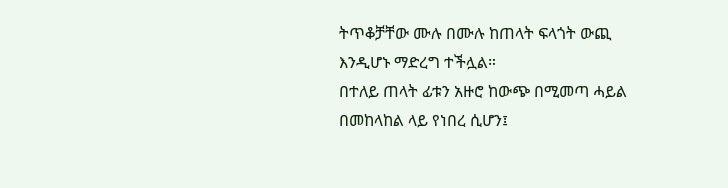ትጥቆቻቸው ሙሉ በሙሉ ከጠላት ፍላጎት ውጪ እንዲሆኑ ማድረግ ተችሏል።
በተለይ ጠላት ፊቱን አዙሮ ከውጭ በሚመጣ ሓይል በመከላከል ላይ የነበረ ሲሆን፤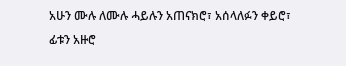አሁን ሙሉ ለሙሉ ሓይሉን አጠናክሮ፣ አሰላለፉን ቀይሮ፣ ፊቱን አዙሮ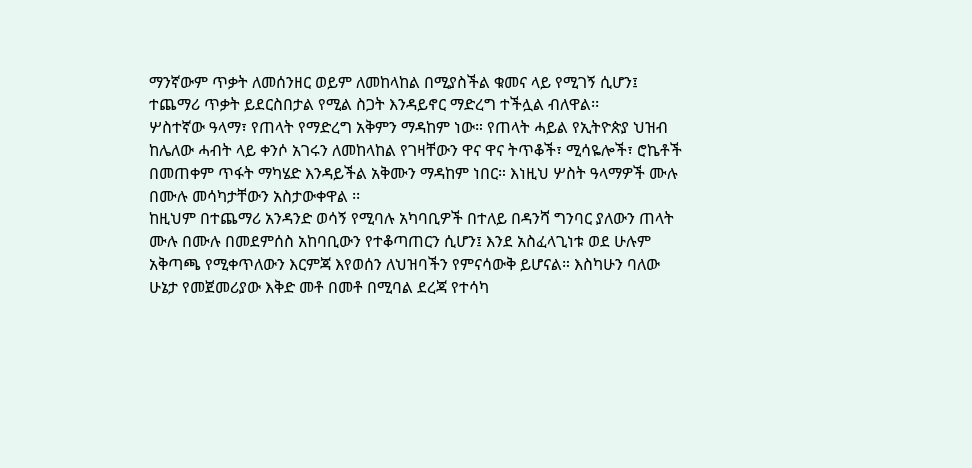ማንኛውም ጥቃት ለመሰንዘር ወይም ለመከላከል በሚያስችል ቁመና ላይ የሚገኝ ሲሆን፤ ተጨማሪ ጥቃት ይደርስበታል የሚል ስጋት እንዳይኖር ማድረግ ተችሏል ብለዋል፡፡
ሦስተኛው ዓላማ፣ የጠላት የማድረግ አቅምን ማዳከም ነው። የጠላት ሓይል የኢትዮጵያ ህዝብ ከሌለው ሓብት ላይ ቀንሶ አገሩን ለመከላከል የገዛቸውን ዋና ዋና ትጥቆች፣ ሚሳዬሎች፣ ሮኬቶች በመጠቀም ጥፋት ማካሄድ እንዳይችል አቅሙን ማዳከም ነበር። እነዚህ ሦስት ዓላማዎች ሙሉ በሙሉ መሳካታቸውን አስታውቀዋል ፡፡
ከዚህም በተጨማሪ አንዳንድ ወሳኝ የሚባሉ አካባቢዎች በተለይ በዳንሻ ግንባር ያለውን ጠላት ሙሉ በሙሉ በመደምሰስ አከባቢውን የተቆጣጠርን ሲሆን፤ እንደ አስፈላጊነቱ ወደ ሁሉም አቅጣጫ የሚቀጥለውን እርምጃ እየወሰን ለህዝባችን የምናሳውቅ ይሆናል። እስካሁን ባለው ሁኔታ የመጀመሪያው እቅድ መቶ በመቶ በሚባል ደረጃ የተሳካ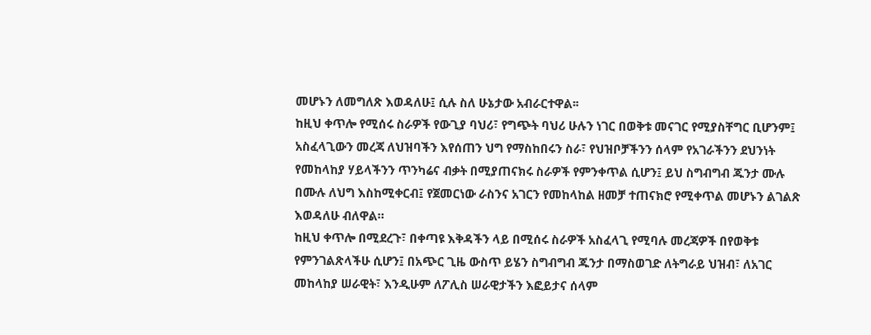መሆኑን ለመግለጽ እወዳለሁ፤ ሲሉ ስለ ሁኔታው አብራርተዋል፡፡
ከዚህ ቀጥሎ የሚሰሩ ስራዎች የውጊያ ባህሪ፣ የግጭት ባህሪ ሁሉን ነገር በወቅቱ መናገር የሚያስቸግር ቢሆንም፤ አስፈላጊውን መረጃ ለህዝባችን እየሰጠን ህግ የማስከበሩን ስራ፣ የህዝቦቻችንን ሰላም የአገራችንን ደህንነት የመከላከያ ሃይላችንን ጥንካሬና ብቃት በሚያጠናክሩ ስራዎች የምንቀጥል ሲሆን፤ ይህ ስግብግብ ጁንታ ሙሉ በሙሉ ለህግ እስከሚቀርብ፤ የጀመርነው ራስንና አገርን የመከላከል ዘመቻ ተጠናክሮ የሚቀጥል መሆኑን ልገልጽ እወዳለሁ ብለዋል።
ከዚህ ቀጥሎ በሚደረጉ፣ በቀጣዩ እቅዳችን ላይ በሚሰሩ ስራዎች አስፈላጊ የሚባሉ መረጃዎች በየወቅቱ የምንገልጽላችሁ ሲሆን፤ በአጭር ጊዜ ውስጥ ይሄን ስግብግብ ጁንታ በማስወገድ ለትግራይ ህዝብ፣ ለአገር መከላከያ ሠራዊት፣ እንዲሁም ለፖሊስ ሠራዊታችን እፎይታና ሰላም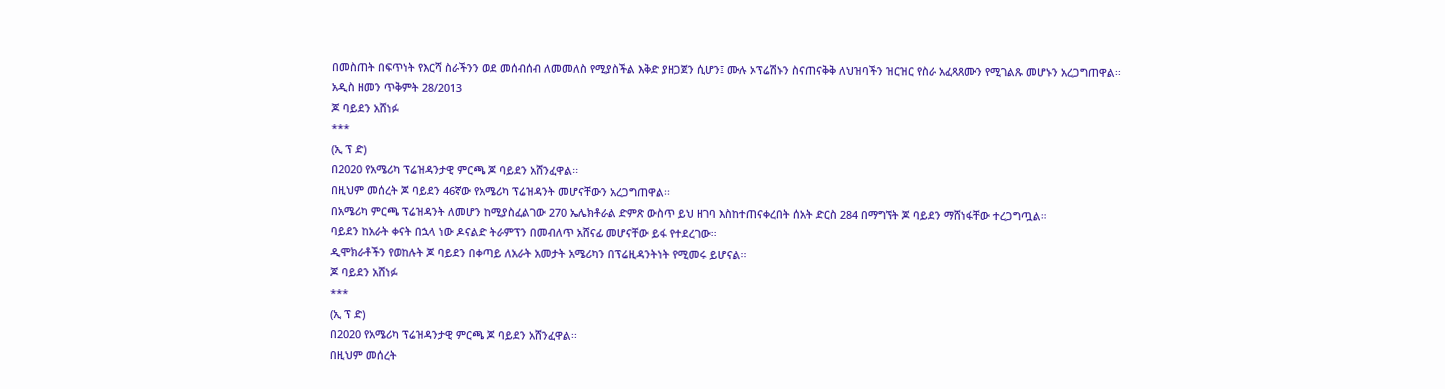በመስጠት በፍጥነት የእርሻ ስራችንን ወደ መሰብሰብ ለመመለስ የሚያስችል እቅድ ያዘጋጀን ሲሆን፤ ሙሉ ኦፕሬሽኑን ስናጠናቅቅ ለህዝባችን ዝርዝር የስራ አፈጻጸሙን የሚገልጹ መሆኑን አረጋግጠዋል፡፡
አዲስ ዘመን ጥቅምት 28/2013
ጆ ባይደን አሸነፉ
***
(ኢ ፕ ድ)
በ2020 የአሜሪካ ፕሬዝዳንታዊ ምርጫ ጆ ባይደን አሸንፈዋል፡፡
በዚህም መሰረት ጆ ባይደን 46ኛው የአሜሪካ ፕሬዝዳንት መሆናቸውን አረጋግጠዋል፡፡
በአሜሪካ ምርጫ ፕሬዝዳንት ለመሆን ከሚያስፈልገው 270 ኤሌክቶራል ድምጽ ውስጥ ይህ ዘገባ እስከተጠናቀረበት ሰአት ድርስ 284 በማግኘት ጆ ባይደን ማሸነፋቸው ተረጋግጧል።
ባይደን ከአራት ቀናት በኋላ ነው ዶናልድ ትራምፕን በመብለጥ አሸናፊ መሆናቸው ይፋ የተደረገው፡፡
ዲሞክራቶችን የወከሉት ጆ ባይደን በቀጣይ ለአራት አመታት አሜሪካን በፕሬዚዳንትነት የሚመሩ ይሆናል፡፡
ጆ ባይደን አሸነፉ
***
(ኢ ፕ ድ)
በ2020 የአሜሪካ ፕሬዝዳንታዊ ምርጫ ጆ ባይደን አሸንፈዋል፡፡
በዚህም መሰረት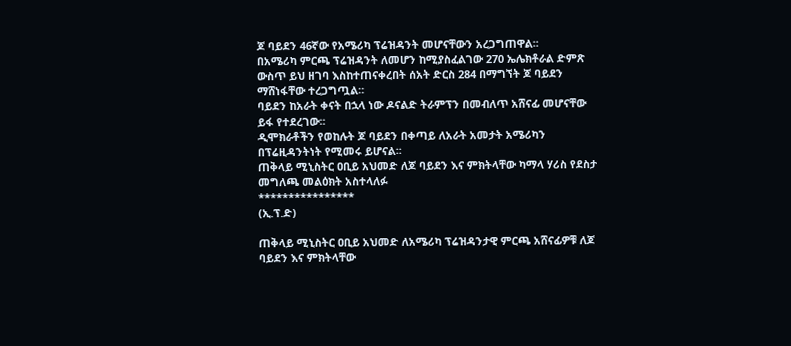ጆ ባይደን 46ኛው የአሜሪካ ፕሬዝዳንት መሆናቸውን አረጋግጠዋል፡፡
በአሜሪካ ምርጫ ፕሬዝዳንት ለመሆን ከሚያስፈልገው 270 ኤሌክቶራል ድምጽ ውስጥ ይህ ዘገባ እስከተጠናቀረበት ሰአት ድርስ 284 በማግኘት ጆ ባይደን ማሸነፋቸው ተረጋግጧል።
ባይደን ከአራት ቀናት በኋላ ነው ዶናልድ ትራምፕን በመብለጥ አሸናፊ መሆናቸው ይፋ የተደረገው፡፡
ዲሞክራቶችን የወከሉት ጆ ባይደን በቀጣይ ለአራት አመታት አሜሪካን በፕሬዚዳንትነት የሚመሩ ይሆናል፡፡
ጠቅላይ ሚኒስትር ዐቢይ አህመድ ለጆ ባይደን እና ምክትላቸው ካማላ ሃሪስ የደስታ መግለጫ መልዕክት አስተላለፉ
****************
(ኢ.ፕ.ድ)

ጠቅላይ ሚኒስትር ዐቢይ አህመድ ለአሜሪካ ፕሬዝዳንታዊ ምርጫ አሸናፊዎቹ ለጆ ባይደን እና ምክትላቸው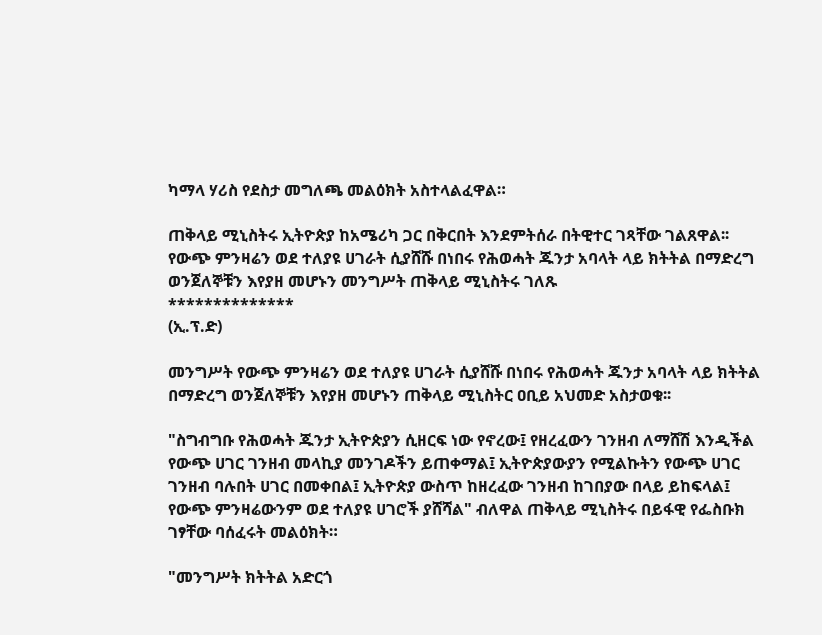ካማላ ሃሪስ የደስታ መግለጫ መልዕክት አስተላልፈዋል።

ጠቅላይ ሚኒስትሩ ኢትዮጵያ ከአሜሪካ ጋር በቅርበት እንደምትሰራ በትዊተር ገጻቸው ገልጸዋል፡፡
የውጭ ምንዛሬን ወደ ተለያዩ ሀገራት ሲያሸሹ በነበሩ የሕወሓት ጁንታ አባላት ላይ ክትትል በማድረግ ወንጀለኞቹን እየያዘ መሆኑን መንግሥት ጠቅላይ ሚኒስትሩ ገለጹ
**************
(ኢ.ፕ.ድ)

መንግሥት የውጭ ምንዛሬን ወደ ተለያዩ ሀገራት ሲያሸሹ በነበሩ የሕወሓት ጁንታ አባላት ላይ ክትትል በማድረግ ወንጀለኞቹን እየያዘ መሆኑን ጠቅላይ ሚኒስትር ዐቢይ አህመድ አስታወቁ፡፡

"ስግብግቡ የሕወሓት ጁንታ ኢትዮጵያን ሲዘርፍ ነው የኖረው፤ የዘረፈውን ገንዘብ ለማሸሽ እንዲችል የውጭ ሀገር ገንዘብ መላኪያ መንገዶችን ይጠቀማል፤ ኢትዮጵያውያን የሚልኩትን የውጭ ሀገር ገንዘብ ባሉበት ሀገር በመቀበል፤ ኢትዮጵያ ውስጥ ከዘረፈው ገንዘብ ከገበያው በላይ ይከፍላል፤ የውጭ ምንዛሬውንም ወደ ተለያዩ ሀገሮች ያሸሻል" ብለዋል ጠቅላይ ሚኒስትሩ በይፋዊ የፌስቡክ ገፃቸው ባሰፈሩት መልዕክት።

"መንግሥት ክትትል አድርጎ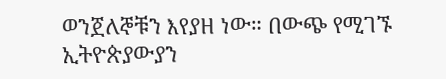ወንጀለኞቹን እየያዘ ነው። በውጭ የሚገኙ ኢትዮጵያውያን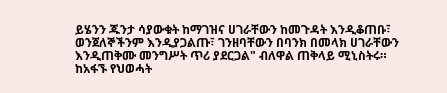ይሄንን ጁንታ ሳያውቁት ከማገዝና ሀገራቸውን ከመጉዳት እንዲቆጠቡ፣ ወንጀለኞችንም እንዲያጋልጡ፣ ገንዘባቸውን በባንክ በመላክ ሀገራቸውን እንዲጠቅሙ መንግሥት ጥሪ ያደርጋል" ብለዋል ጠቅላይ ሚኒስትሩ።
ከአፋኙ የህወሓት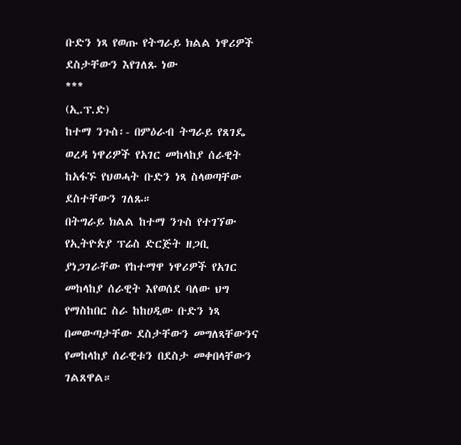ቡድን ነጻ የወጡ የትግራይ ክልል ነዋሪዎች ደስታቸውን እየገለጹ ነው
***
(ኢ.ፕ.ድ)
ከተማ ንጉስ፡- በምዕራብ ትግራይ የጸገዴ ወረዳ ነዋሪዎች የአገር መከላከያ ሰራዊት ከአፋኙ የህወሓት ቡድን ነጻ ስላወጣቸው ደስተቸውን ገለጹ።
በትግራይ ክልል ከተማ ንጉስ የተገኘው የኢትዮጵያ ፕሬስ ድርጅት ዘጋቢ ያነጋገራቸው የከተማዋ ነዋሪዎች የአገር መከላከያ ሰራዊት እየወሰደ ባለው ህግ የማስከበር ስራ ከከሀዲው ቡድን ነጻ በመውጣታቸው ደስታቸውን መግለጻቸውንና የመከላከያ ሰራዊቱን በደስታ መቀበላቸውን ገልጸዋል።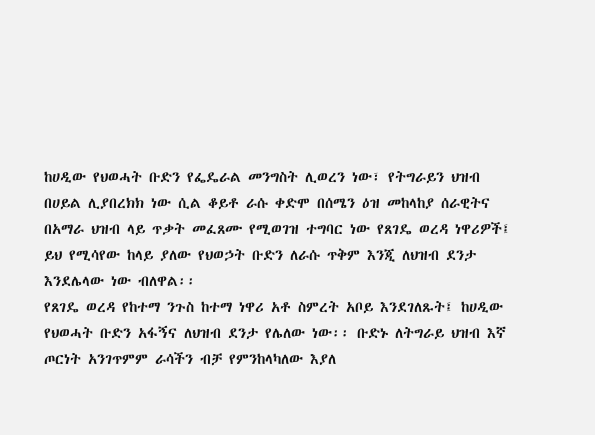ከሀዲው የህወሓት ቡድን የፌዴራል መንግስት ሊወረን ነው፣ የትግራይን ህዝብ በሀይል ሊያበረክክ ነው ሲል ቆይቶ ራሱ ቀድሞ በሰሜን ዕዝ መከላከያ ሰራዊትና በአማራ ህዝብ ላይ ጥቃት መፈጸሙ የሚወገዝ ተግባር ነው የጸገዴ ወረዳ ነዋሪዎች፤ ይህ የሚሳየው ከላይ ያለው የህወኃት ቡድን ለራሱ ጥቅም እንጂ ለህዝብ ደንታ እንደሌላው ነው ብለዋል፡፡
የጸገዴ ወረዳ የከተማ ንጉስ ከተማ ነዋሪ አቶ ስምረት አቦይ እንደገለጹት፤ ከሀዲው የህወሓት ቡድን አፋኝና ለህዝብ ደንታ የሌለው ነው፡፡ ቡድኑ ለትግራይ ህዝብ እኛ ጦርነት አንገጥምም ራሳችን ብቻ የምንከላካለው እያለ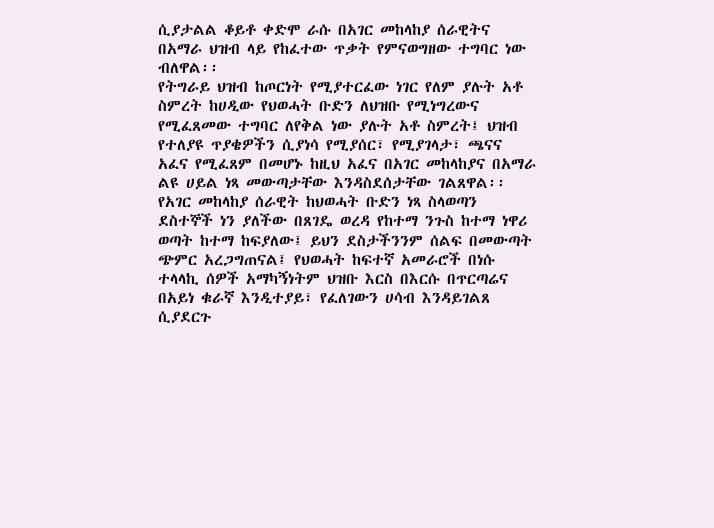ሲያታልል ቆይቶ ቀድሞ ራሱ በአገር መከላከያ ሰራዊትና በአማራ ህዝብ ላይ የከፈተው ጥቃት የምናወግዘው ተግባር ነው ብለዋል፡፡
የትግራይ ህዝብ ከጦርነት የሚያተርፈው ነገር የለም ያሉት አቶ ስምረት ከሀዲው የህወሓት ቡድን ለህዝቡ የሚነግረውና የሚፈጸመው ተግባር ለየቅል ነው ያሉት አቶ ስምረት፤ ህዝብ የተለያዩ ጥያቄዎችን ሲያነሳ የሚያሰር፣ የሚያገላታ፣ ጫናና አፈና የሚፈጸም በመሆኑ ከዚህ አፈና በአገር መከላከያና በአማራ ልዩ ሀይል ነጻ መውጣታቸው እንዳስደሰታቸው ገልጸዋል፡፡
የአገር መከላከያ ሰራዊት ከህወሓት ቡድን ነጻ ስላወጣን ደስተኞች ነን ያለችው በጸገዴ ወረዳ የከተማ ንጉስ ከተማ ነዋሪ ወጣት ከተማ ከፍያለው፤ ይህን ደስታችንንም ሰልፍ በመውጣት ጭምር አረጋግጠናል፤ የህወሓት ከፍተኛ አመራሮች በነሱ ተላላኪ ሰዎች አማካኝነትም ህዝቡ እርስ በእርሱ በጥርጣሬና በአይነ ቁራኛ እንዲተያይ፣ የፈለገውን ሀሳብ እንዳይገልጸ ሲያደርጉ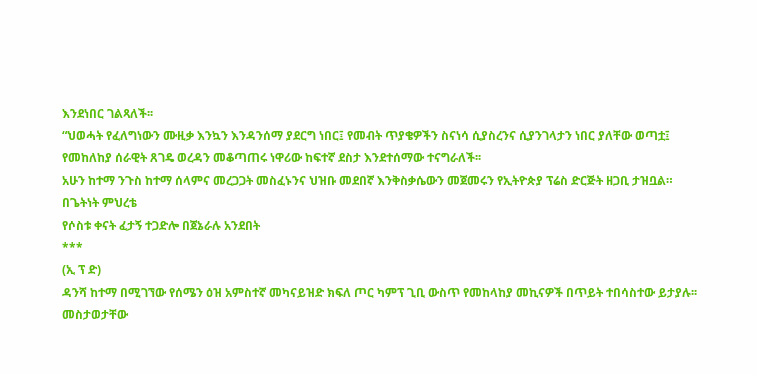እንደነበር ገልጻለች፡፡
“ህወሓት የፈለግነውን ሙዚቃ እንኳን እንዳንሰማ ያደርግ ነበር፤ የመብት ጥያቄዎችን ስናነሳ ሲያስረንና ሲያንገላታን ነበር ያለቸው ወጣቷ፤ የመከለከያ ሰራዊት ጸገዴ ወረዳን መቆጣጠሩ ነዋሪው ከፍተኛ ደስታ እንደተሰማው ተናግራለች፡፡
አሁን ከተማ ንጉስ ከተማ ሰላምና መረጋጋት መስፈኑንና ህዝቡ መደበኛ እንቅስቃሴውን መጀመሩን የኢትዮጵያ ፕሬስ ድርጅት ዘጋቢ ታዝቧል።
በጌትነት ምህረቴ
የሶስቱ ቀናት ፈታኝ ተጋድሎ በጀኔራሉ አንደበት
***
(ኢ ፕ ድ)
ዳንሻ ከተማ በሚገኘው የሰሜን ዕዝ አምስተኛ መካናይዝድ ክፍለ ጦር ካምፕ ጊቢ ውስጥ የመከላከያ መኪናዎች በጥይት ተበሳስተው ይታያሉ፡፡መስታወታቸው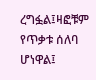ረግፏል፤ዛፎቹም የጥቃቱ ሰለባ ሆነዋል፤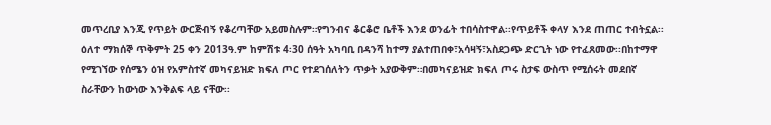መጥረቢያ እንጂ የጥይት ውርጅብኝ የቆረጣቸው አይመስሉም።የግንብና ቆርቆሮ ቤቶች እንደ ወንፊት ተበሳስተዋል፡፡የጥይቶች ቀላሃ እንደ ጠጠር ተብትኗል፡፡
ዕለተ ማክሰኞ ጥቅምት 25 ቀን 2013ዓ.ም ከምሽቱ 4፡30 ሰዓት አካባቢ በዳንሻ ከተማ ያልተጠበቀ፣አሳዛኝ፣አስደጋጭ ድርጊት ነው የተፈጸመው፡፡በከተማዋ የሚገኘው የሰሜን ዕዝ የአምስተኛ መካናይዝድ ክፍለ ጦር የተደገሰለትን ጥቃት አያውቅም።በመካናይዝድ ክፍለ ጦሩ ስታፍ ውስጥ የሚሰሩት መደበኛ ስራቸውን ከውነው እንቅልፍ ላይ ናቸው፡፡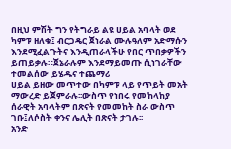በዚህ ምሽት ግን የትግራይ ልዩ ሀይል አባላት ወደ ካምፑ ዘለቁ፤ ብርጋዴር ጀነራል ሙሉዓለም አድማሱን እንደሚፈልጉትና እንዲጠራላችሁ የበር ጥበቃዎችን ይጠይቃሉ።ጀኔራሉም እንደማይመጡ ሲነገራቸው ተመልሰው ይሄዱና ተጨማሪ
ሀይል ይዘው መጥተው በካምፑ ላይ የጥይት መአት ማውረድ ይጀምራሉ፡፡ውስጥ የነበሩ የመከላከያ ሰራዊት አባላትም በጽናት የመመከት ስራ ውስጥ ገቡ፤ለሶስት ቀንና ሌሊት በጽናት ታገሉ፡፡
አንድ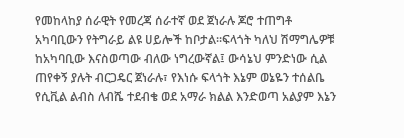የመከላከያ ሰራዊት የመረጃ ሰራተኛ ወደ ጀነራሉ ጆሮ ተጠግቶ አካባቢውን የትግራይ ልዩ ሀይሎች ከቦታል፡፡ፍላጎት ካለህ ሽማግሌዎቹ ከአካባቢው እናስወጣው ብለው ነግረውኛል፤ ውሳኔህ ምንድነው ሲል ጠየቀኝ ያሉት ብርጋዴር ጀነራሉ፣ የእነሱ ፍላጎት እኔም ወኔዬን ተሰልቤ የሲቪል ልብስ ለብሼ ተደብቄ ወደ አማራ ክልል እንድወጣ አልያም እኔን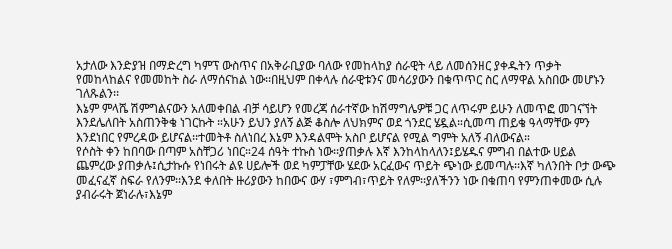አታለው እንድያዝ በማድረግ ካምፕ ውስጥና በአቅራቢያው ባለው የመከላከያ ሰራዊት ላይ ለመሰንዘር ያቀዱትን ጥቃት የመከላከልና የመመከት ስራ ለማሰናከል ነው፡፡በዚህም በቀላሉ ሰራዊቱንና መሳሪያውን በቁጥጥር ስር ለማዋል አስበው መሆኑን ገለጹልን፡፡
እኔም ምላሼ ሽምግልናውን አለመቀበል ብቻ ሳይሆን የመረጃ ሰራተኛው ከሽማግሌዎቹ ጋር ለጥሩም ይሁን ለመጥፎ መገናኘት እንደሌለበት አስጠንቅቄ ነገርኩት ።አሁን ይህን ያለኝ ልጅ ቆስሎ ለህክምና ወደ ጎንደር ሄዷል።ሲመጣ ጠይቄ ዓላማቸው ምን እንደነበር የምረዳው ይሆናል፡፡ተመትቶ ስለነበረ እኔም እንዳልሞት አስቦ ይሆናል የሚል ግምት አለኝ ብለውናል።
የሶስት ቀን ከበባው በጣም አስቸጋሪ ነበር።24 ሰዓት ተኩስ ነው፡፡ያጠቃሉ እኛ እንከላከላለን፤ይሄዱና ምግብ በልተው ሀይል ጨምረው ያጠቃሉ፤ሲታኩሱ የነበሩት ልዩ ሀይሎች ወደ ካምፓቸው ሄደው አርፈውና ጥይት ጭነው ይመጣሉ፡፡እኛ ካለንበት ቦታ ውጭ መፈናፈኛ ስፍራ የለንም፡፡እንደ ቀለበት ዙሪያውን ከበውና ውሃ ፣ምግብ፣ጥይት የለም፡፡ያለችንን ነው በቁጠባ የምንጠቀመው ሲሉ ያብራሩት ጀነራሉ፣እኔም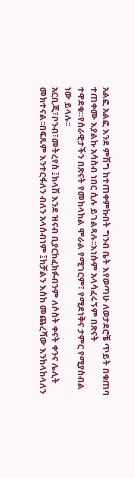አልፎ አልፎ እንደ ምሽግ ከተጠቀምኩበት ግንብ ቤት እየወጣሁ ለወታደሮቼ ጥይት በቁጠባ ተጠቀሙ እያልኩ አሳስብ ነበር ሲሉ ይገልጻሉ፡፡እነሱም አላሳፈሩኝም በጽናት ተዋደቁ።የሰራዊታችን በጽናት የመከላከል ሞራል የሚገርም፣ የሚደነቅና ታምር የሚያስብል ነው ይላሉ፡፡
አርቢጂ፣ቦንብ፣መትረየስ ፤ክላሽ እንደ ዝናብ ቢያርከፈክፉብንም ለሶስት ቀናት ቀንና ሌሊት መክተናል፡፡በፍጹም እንተርፋለን ብለን አላሰብነም ፤ከቻልን እስከ መጨረሻው እንከላከላለን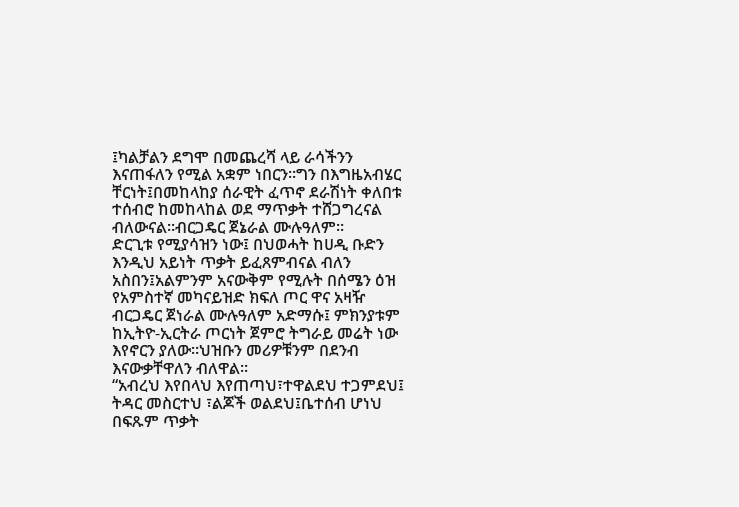፤ካልቻልን ደግሞ በመጨረሻ ላይ ራሳችንን እናጠፋለን የሚል አቋም ነበርን፡፡ግን በእግዜአብሄር ቸርነት፤በመከላከያ ሰራዊት ፈጥኖ ደራሽነት ቀለበቱ ተሰብሮ ከመከላከል ወደ ማጥቃት ተሸጋግረናል ብለውናል፡፡ብርጋዴር ጀኔራል ሙሉዓለም፡፡
ድርጊቱ የሚያሳዝን ነው፤ በህወሓት ከሀዲ ቡድን እንዲህ አይነት ጥቃት ይፈጸምብናል ብለን አስበን፤አልምንም አናውቅም የሚሉት በሰሜን ዕዝ የአምስተኛ መካናይዝድ ክፍለ ጦር ዋና አዛዥ ብርጋዴር ጀነራል ሙሉዓለም አድማሱ፤ ምክንያቱም ከኢትዮ-ኢርትራ ጦርነት ጀምሮ ትግራይ መሬት ነው እየኖርን ያለው።ህዝቡን መሪዎቹንም በደንብ እናውቃቸዋለን ብለዋል፡፡
“አብረህ እየበላህ እየጠጣህ፣ተዋልደህ ተጋምደህ፤ ትዳር መስርተህ ፣ልጆች ወልደህ፤ቤተሰብ ሆነህ በፍጹም ጥቃት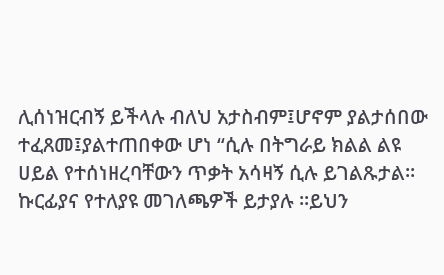ሊሰነዝርብኝ ይችላሉ ብለህ አታስብም፤ሆኖም ያልታሰበው ተፈጸመ፤ያልተጠበቀው ሆነ “ሲሉ በትግራይ ክልል ልዩ ሀይል የተሰነዘረባቸውን ጥቃት አሳዛኝ ሲሉ ይገልጹታል።
ኩርፊያና የተለያዩ መገለጫዎች ይታያሉ ፡፡ይህን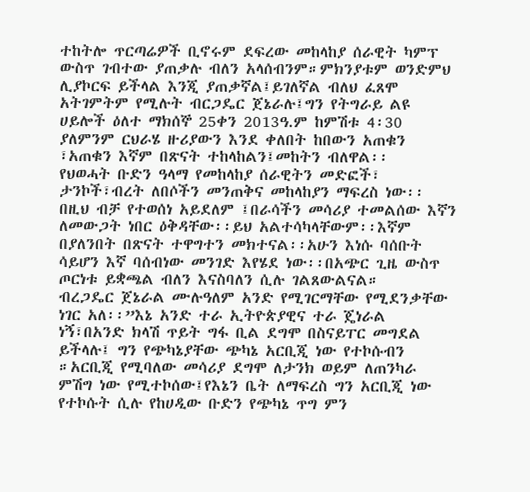ተከትሎ ጥርጣሬዎች ቢኖሩም ደፍረው መከላከያ ሰራዊት ካምፕ ውስጥ ገብተው ያጠቃሉ ብለን አላሰብንም።ምክንያቱም ወንድምህ ሊያኮርፍ ይችላል እንጂ ያጠቃኛል፤ይገለኛል ብለህ ፈጸሞ አትገምትም የሚሉት ብርጋዴር ጀኔራሉ፤ግን የትግራይ ልዩ ሀይሎች ዕለተ ማክሰኞ 25ቀን 2013ዓ.ም ከምሽቱ 4፡30 ያለምንም ርህራሄ ዙሪያውን እንደ ቀለበት ከበውን አጠቁን ፣አጠቁን እኛም በጽናት ተከላከልን፤መከትን ብለዋል፡፡
የህወሓት ቡድን ዓላማ የመከላከያ ሰራዊትን መድፎች፣ ታንኮች፣ብረት ለበሶችን መንጠቅና መከላከያን ማፍረስ ነው፡፡ በዚህ ብቻ የተወሰነ አይደለም ፤በራሳችን መሳሪያ ተመልሰው እኛን ለመውጋት ነበር ዕቅዳቸው፡፡ይህ አልተሳካላቸውም፡፡እኛም በያለንበት በጽናት ተዋግተን መክተናል፡፡አሁን እነሱ ባሰቡት ሳይሆን እኛ ባሰብነው መንገድ እየሄደ ነው፡፡በአጭር ጊዜ ውስጥ ጦርነቱ ይቋጫል ብለን እናስባለን ሲሉ ገልጸውልናል።
ብረጋዴር ጀኔራል ሙሉዓለም አንድ የሚገርማቸው የሚደንቃቸው ነገር አለ፡፡”እኔ አንድ ተራ ኢትዮጵያዊና ተራ ጄነራል ነኝ፣በአንድ ክላሽ ጥይት ግፋ ቢል ደግሞ በስናይፐር መግደል ይችላሉ፤ ግን የጭካኔያቸው ጭካኔ አርቢጂ ነው የተኮሱብን ።አርቢጂ የሚባለው መሳሪያ ደግሞ ለታንክ ወይም ለጠንካራ ምሽግ ነው የሚተኮሰው፤የእኔን ቤት ለማፍረስ ግን አርቢጂ ነው የተኮሱት ሲሉ የከሀዲው ቡድን የጭካኔ ጥግ ምን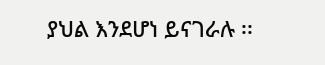ያህል እንደሆነ ይናገራሉ ፡፡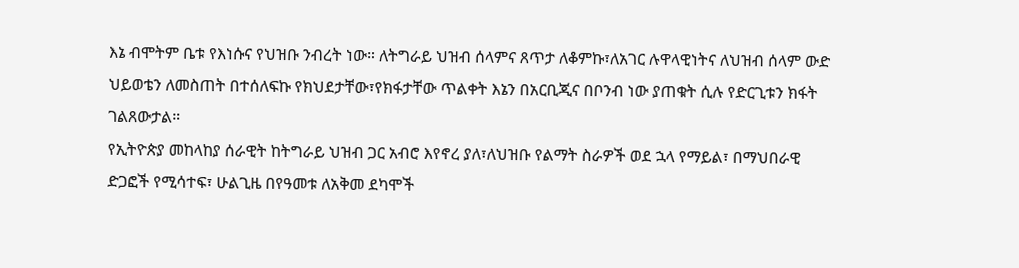እኔ ብሞትም ቤቱ የእነሱና የህዝቡ ንብረት ነው። ለትግራይ ህዝብ ሰላምና ጸጥታ ለቆምኩ፣ለአገር ሉዋላዊነትና ለህዝብ ሰላም ውድ ህይወቴን ለመስጠት በተሰለፍኩ የክህደታቸው፣የክፋታቸው ጥልቀት እኔን በአርቢጂና በቦንብ ነው ያጠቁት ሲሉ የድርጊቱን ክፋት ገልጸውታል።
የኢትዮጵያ መከላከያ ሰራዊት ከትግራይ ህዝብ ጋር አብሮ እየኖረ ያለ፣ለህዝቡ የልማት ስራዎች ወደ ኋላ የማይል፣ በማህበራዊ ድጋፎች የሚሳተፍ፣ ሁልጊዜ በየዓመቱ ለአቅመ ደካሞች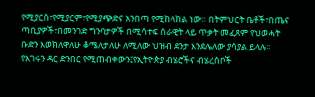የሚያርስ፣የሚያርም፣የሚያጭድና አንበጣ የሚከላከል ነው። በትምህርት ቤቶች፣በጤና ጣቢያዎች፣በመንገድ ግንባታዎች በሚሳተፍ ሰራዊት ላይ ጥቃት መፈጸም የህወሓት ቡድን እወክለዋለሁ ቆሜለታለሁ ለሚለው ህዝብ ደንታ እንደሌለው ያሳያል ይላሉ፡፡
የአገሩን ዳር ድንበር የሚጠብቀውን፤የኢትዮጵያ ብሄሮችና ብሄረሰቦች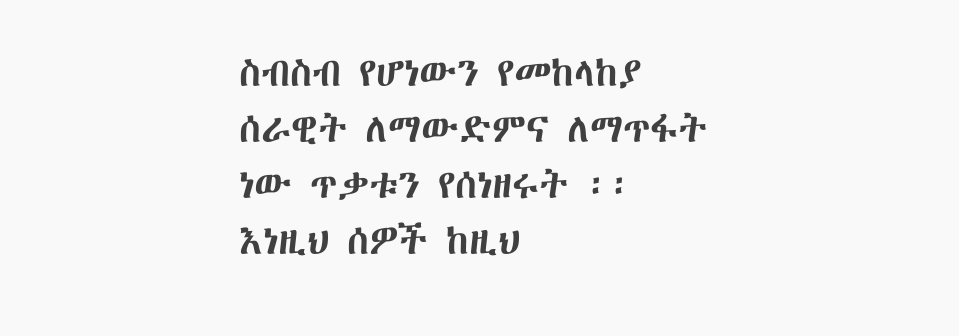ስብስብ የሆነውን የመከላከያ ሰራዊት ለማውድምና ለማጥፋት ነው ጥቃቱን የሰነዘሩት ፡፡እነዚህ ሰዎች ከዚህ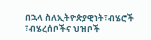በኋላ ስለኢትዮጵያዊነት፣ብሄሮች ፣ብሄረሰቦችና ህዝቦች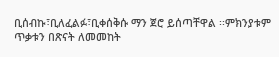ቢሰብኩ፣ቢለፈልፉ፣ቢቀሰቅሱ ማን ጀሮ ይሰጣቸዋል ፡፡ምክንያቱም ጥቃቱን በጽናት ለመመከት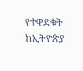የተዋደቁት ከኢትዮጵያ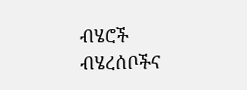ብሄሮች ብሄረሰቦችና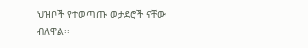ህዝቦች የተወጣጡ ወታደሮች ናቸው ብለዋል፡፡